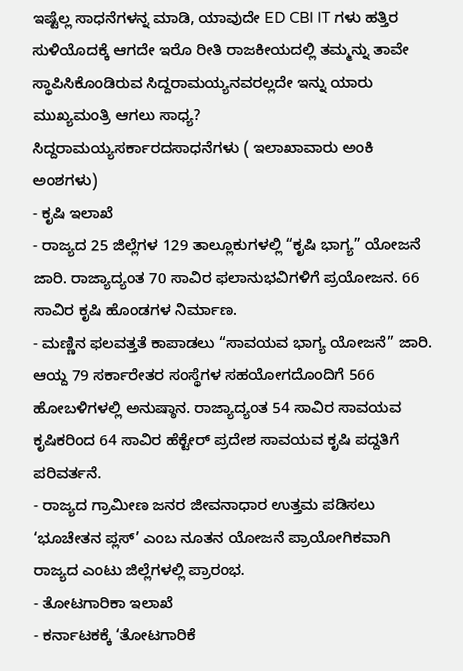ಇಷ್ಟೆಲ್ಲ ಸಾಧನೆಗಳನ್ನ ಮಾಡಿ, ಯಾವುದೇ ED CBI IT ಗಳು ಹತ್ತಿರ ಸುಳಿಯೊದಕ್ಕೆ ಆಗದೇ ಇರೊ ರೀತಿ ರಾಜಕೀಯದಲ್ಲಿ ತಮ್ಮನ್ನು ತಾವೇ ಸ್ಥಾಪಿಸಿಕೊಂಡಿರುವ ಸಿದ್ದರಾಮಯ್ಯನವರಲ್ಲದೇ ಇನ್ನು ಯಾರು ಮುಖ್ಯಮಂತ್ರಿ ಆಗಲು ಸಾಧ್ಯ?
ಸಿದ್ದರಾಮಯ್ಯಸರ್ಕಾರದಸಾಧನೆಗಳು ( ಇಲಾಖಾವಾರು ಅಂಕಿ ಅಂಶಗಳು)
- ಕೃಷಿ ಇಲಾಖೆ
- ರಾಜ್ಯದ 25 ಜಿಲ್ಲೆಗಳ 129 ತಾಲ್ಲೂಕುಗಳಲ್ಲಿ “ಕೃಷಿ ಭಾಗ್ಯ” ಯೋಜನೆ ಜಾರಿ. ರಾಜ್ಯಾದ್ಯಂತ 70 ಸಾವಿರ ಫಲಾನುಭವಿಗಳಿಗೆ ಪ್ರಯೋಜನ. 66 ಸಾವಿರ ಕೃಷಿ ಹೊಂಡಗಳ ನಿರ್ಮಾಣ.
- ಮಣ್ಣಿನ ಫಲವತ್ತತೆ ಕಾಪಾಡಲು “ಸಾವಯವ ಭಾಗ್ಯ ಯೋಜನೆ” ಜಾರಿ. ಆಯ್ದ 79 ಸರ್ಕಾರೇತರ ಸಂಸ್ಥೆಗಳ ಸಹಯೋಗದೊಂದಿಗೆ 566 ಹೋಬಳಿಗಳಲ್ಲಿ ಅನುಷ್ಠಾನ. ರಾಜ್ಯಾದ್ಯಂತ 54 ಸಾವಿರ ಸಾವಯವ ಕೃಷಿಕರಿಂದ 64 ಸಾವಿರ ಹೆಕ್ಟೇರ್ ಪ್ರದೇಶ ಸಾವಯವ ಕೃಷಿ ಪದ್ದತಿಗೆ ಪರಿವರ್ತನೆ.
- ರಾಜ್ಯದ ಗ್ರಾಮೀಣ ಜನರ ಜೀವನಾಧಾರ ಉತ್ತಮ ಪಡಿಸಲು ‘ಭೂಚೇತನ ಪ್ಲಸ್’ ಎಂಬ ನೂತನ ಯೋಜನೆ ಪ್ರಾಯೋಗಿಕವಾಗಿ ರಾಜ್ಯದ ಎಂಟು ಜಿಲ್ಲೆಗಳಲ್ಲಿ ಪ್ರಾರಂಭ.
- ತೋಟಗಾರಿಕಾ ಇಲಾಖೆ
- ಕರ್ನಾಟಕಕ್ಕೆ ‘ತೋಟಗಾರಿಕೆ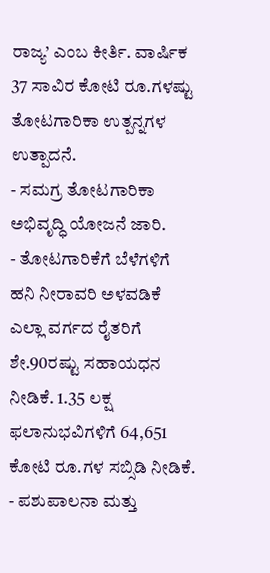ರಾಜ್ಯ’ ಎಂಬ ಕೀರ್ತಿ. ವಾರ್ಷಿಕ 37 ಸಾವಿರ ಕೋಟಿ ರೂ.ಗಳಷ್ಟು ತೋಟಗಾರಿಕಾ ಉತ್ಪನ್ನಗಳ ಉತ್ಪಾದನೆ.
- ಸಮಗ್ರ ತೋಟಗಾರಿಕಾ ಅಭಿವೃದ್ಧಿ ಯೋಜನೆ ಜಾರಿ.
- ತೋಟಗಾರಿಕೆಗೆ ಬೆಳೆಗಳಿಗೆ ಹನಿ ನೀರಾವರಿ ಅಳವಡಿಕೆ ಎಲ್ಲಾ ವರ್ಗದ ರೈತರಿಗೆ ಶೇ.90ರಷ್ಟು ಸಹಾಯಧನ ನೀಡಿಕೆ. 1.35 ಲಕ್ಷ ಫಲಾನುಭವಿಗಳಿಗೆ 64,651 ಕೋಟಿ ರೂ.ಗಳ ಸಬ್ಸಿಡಿ ನೀಡಿಕೆ.
- ಪಶುಪಾಲನಾ ಮತ್ತು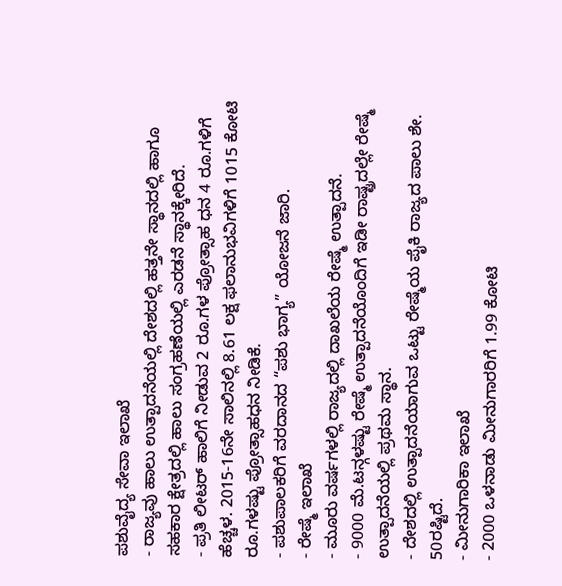ಪಶುವೈದ್ಯ ಸೇವಾ ಇಲಾಖೆ
- ರಾಜ್ಯವು ಹಾಲು ಉತ್ಪಾದನೆಯಲ್ಲಿ ದೇಶದಲ್ಲಿ ಹತ್ತನೇ ಸ್ಥಾನದಲ್ಲಿ ಹಾಗೂ ಸಹಕಾರ ಕ್ಷೇತ್ರದಲ್ಲಿ ಹಾಲು ಸಂಗ್ರಹಣೆಯಲ್ಲಿ ಎರಡನೆ ಸ್ಥಾನಕ್ಕೇರಿದೆ.
- ಪ್ರತಿ ಲೀಟರ್ ಹಾಲಿಗೆ ನೀಡುವ 2 ರೂ.ಗಳ ಪ್ರೋತ್ಸಾಹ ಧನ 4 ರೂ.ಗಳಿಗೆ ಹೆಚ್ಚಳ. 2015-16ನೇ ಸಾಲಿನಲ್ಲಿ 8.61 ಲಕ್ಷ ಫಲಾನುಭವಿಗಳಿಗೆ 1015 ಕೋಟಿ ರೂ.ಗಳಷ್ಟು ಪ್ರೋತ್ಸಾಹಧನ ನೀಡಿಕೆ.
- ಪಶುಪಾಲಕರಿಗೆ ವರದಾನದ “ಪಶು ಭಾಗ್ಯ” ಯೋಜನೆ ಜಾರಿ.
- ರೇಷ್ಮೆ ಇಲಾಖೆ
- ಮೂರು ವರ್ಷಗಳಲ್ಲಿ ರಾಜ್ಯದಲ್ಲಿ ದಾಖಲೆಯ ರೇಷ್ಮೆ ಉತ್ಪಾದನೆ.
- 9000 ಮೆ.ಟನ್ಗಳಷ್ಟು ರೇಷ್ಮೆ ಉತ್ಪಾದನೆಯೊಂದಿಗೆ ಇಡೀ ರಾಷ್ಟ್ರದಲ್ಲೇ ರೇಷ್ಮೆ ಉತ್ಪಾದನೆಯಲ್ಲಿ ಪ್ರಥಮ ಸ್ಥಾನ.
- ದೇಶದಲ್ಲಿ ಉತ್ಪಾದನೆಯಾಗುವ ಒಟ್ಟು ರೇಷ್ಮೆಯ ಪೈಕಿ ರಾಜ್ಯದ ಪಾಲು ಶೇ. 50ರಷ್ಟಿದೆ.
- ಮೀನುಗಾರಿಕಾ ಇಲಾಖೆ
- 2000 ಒಳನಾಡು ಮೀನುಗಾರರಿಗೆ 1.99 ಕೋಟಿ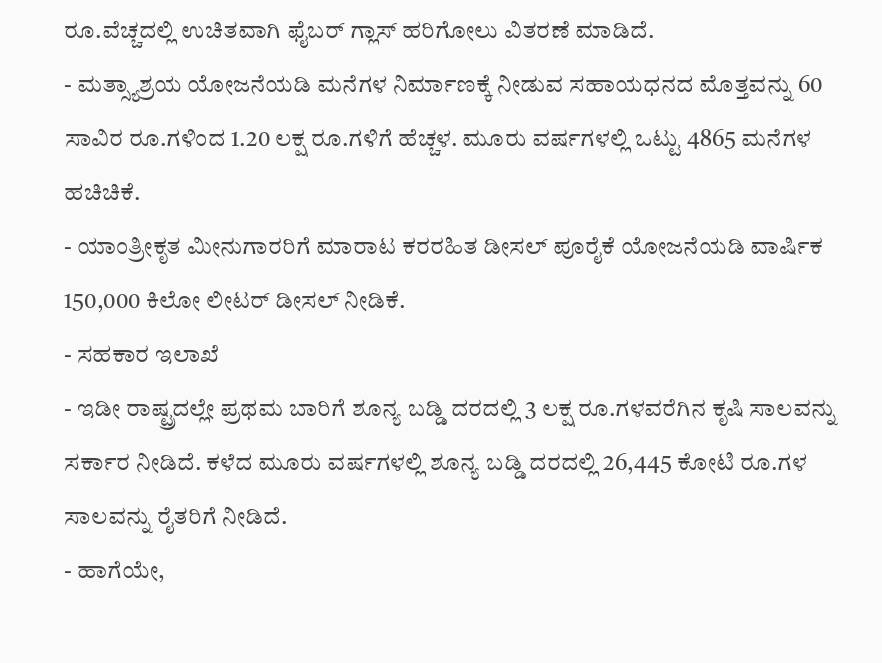ರೂ.ವೆಚ್ಚದಲ್ಲಿ ಉಚಿತವಾಗಿ ಫೈಬರ್ ಗ್ಲಾಸ್ ಹರಿಗೋಲು ವಿತರಣೆ ಮಾಡಿದೆ.
- ಮತ್ಸ್ಯಾಶ್ರಯ ಯೋಜನೆಯಡಿ ಮನೆಗಳ ನಿರ್ಮಾಣಕ್ಕೆ ನೀಡುವ ಸಹಾಯಧನದ ಮೊತ್ತವನ್ನು 60 ಸಾವಿರ ರೂ.ಗಳಿಂದ 1.20 ಲಕ್ಷ ರೂ.ಗಳಿಗೆ ಹೆಚ್ಚಳ. ಮೂರು ವರ್ಷಗಳಲ್ಲಿ ಒಟ್ಟು 4865 ಮನೆಗಳ ಹಚಿಚಿಕೆ.
- ಯಾಂತ್ರೀಕೃತ ಮೀನುಗಾರರಿಗೆ ಮಾರಾಟ ಕರರಹಿತ ಡೀಸಲ್ ಪೂರೈಕೆ ಯೋಜನೆಯಡಿ ವಾರ್ಷಿಕ 150,000 ಕಿಲೋ ಲೀಟರ್ ಡೀಸಲ್ ನೀಡಿಕೆ.
- ಸಹಕಾರ ಇಲಾಖೆ
- ಇಡೀ ರಾಷ್ಟ್ರದಲ್ಲೇ ಪ್ರಥಮ ಬಾರಿಗೆ ಶೂನ್ಯ ಬಡ್ಡಿ ದರದಲ್ಲಿ 3 ಲಕ್ಷ ರೂ.ಗಳವರೆಗಿನ ಕೃಷಿ ಸಾಲವನ್ನು ಸರ್ಕಾರ ನೀಡಿದೆ. ಕಳೆದ ಮೂರು ವರ್ಷಗಳಲ್ಲಿ ಶೂನ್ಯ ಬಡ್ಡಿ ದರದಲ್ಲಿ 26,445 ಕೋಟಿ ರೂ.ಗಳ ಸಾಲವನ್ನು ರೈತರಿಗೆ ನೀಡಿದೆ.
- ಹಾಗೆಯೇ,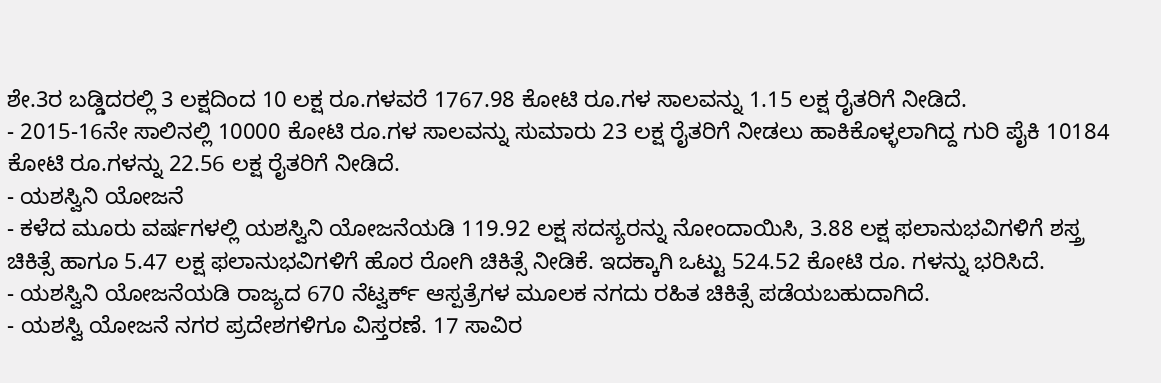ಶೇ.3ರ ಬಡ್ಡಿದರಲ್ಲಿ 3 ಲಕ್ಷದಿಂದ 10 ಲಕ್ಷ ರೂ.ಗಳವರೆ 1767.98 ಕೋಟಿ ರೂ.ಗಳ ಸಾಲವನ್ನು 1.15 ಲಕ್ಷ ರೈತರಿಗೆ ನೀಡಿದೆ.
- 2015-16ನೇ ಸಾಲಿನಲ್ಲಿ 10000 ಕೋಟಿ ರೂ.ಗಳ ಸಾಲವನ್ನು ಸುಮಾರು 23 ಲಕ್ಷ ರೈತರಿಗೆ ನೀಡಲು ಹಾಕಿಕೊಳ್ಳಲಾಗಿದ್ದ ಗುರಿ ಪೈಕಿ 10184 ಕೋಟಿ ರೂ.ಗಳನ್ನು 22.56 ಲಕ್ಷ ರೈತರಿಗೆ ನೀಡಿದೆ.
- ಯಶಸ್ವಿನಿ ಯೋಜನೆ
- ಕಳೆದ ಮೂರು ವರ್ಷಗಳಲ್ಲಿ ಯಶಸ್ವಿನಿ ಯೋಜನೆಯಡಿ 119.92 ಲಕ್ಷ ಸದಸ್ಯರನ್ನು ನೋಂದಾಯಿಸಿ, 3.88 ಲಕ್ಷ ಫಲಾನುಭವಿಗಳಿಗೆ ಶಸ್ತ್ರ ಚಿಕಿತ್ಸೆ ಹಾಗೂ 5.47 ಲಕ್ಷ ಫಲಾನುಭವಿಗಳಿಗೆ ಹೊರ ರೋಗಿ ಚಿಕಿತ್ಸೆ ನೀಡಿಕೆ. ಇದಕ್ಕಾಗಿ ಒಟ್ಟು 524.52 ಕೋಟಿ ರೂ. ಗಳನ್ನು ಭರಿಸಿದೆ.
- ಯಶಸ್ವಿನಿ ಯೋಜನೆಯಡಿ ರಾಜ್ಯದ 670 ನೆಟ್ವರ್ಕ್ ಆಸ್ಪತ್ರೆಗಳ ಮೂಲಕ ನಗದು ರಹಿತ ಚಿಕಿತ್ಸೆ ಪಡೆಯಬಹುದಾಗಿದೆ.
- ಯಶಸ್ವಿ ಯೋಜನೆ ನಗರ ಪ್ರದೇಶಗಳಿಗೂ ವಿಸ್ತರಣೆ. 17 ಸಾವಿರ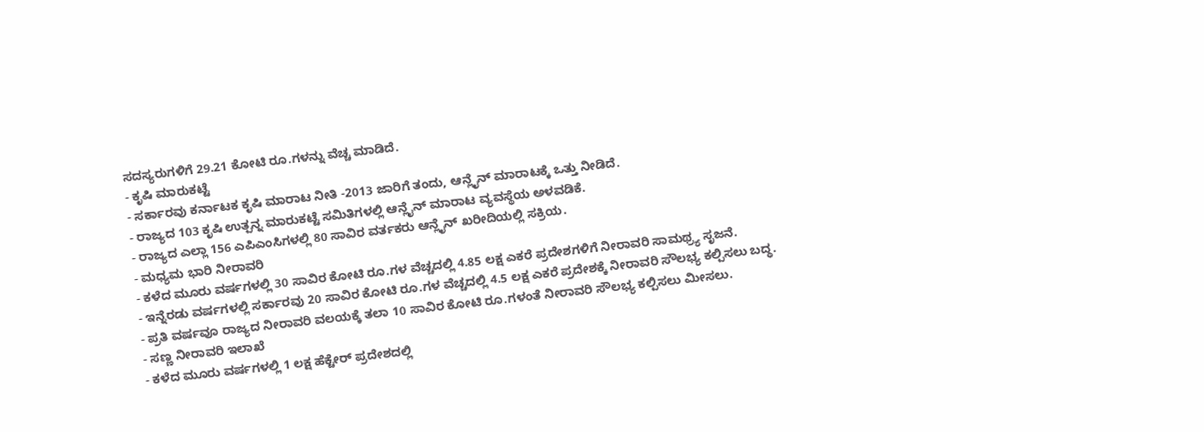ಸದಸ್ಯರುಗಳಿಗೆ 29.21 ಕೋಟಿ ರೂ.ಗಳನ್ನು ವೆಚ್ಚ ಮಾಡಿದೆ.
- ಕೃಷಿ ಮಾರುಕಟ್ಟೆ
- ಸರ್ಕಾರವು ಕರ್ನಾಟಕ ಕೃಷಿ ಮಾರಾಟ ನೀತಿ -2013 ಜಾರಿಗೆ ತಂದು, ಆನ್ಲೈನ್ ಮಾರಾಟಕ್ಕೆ ಒತ್ತು ನೀಡಿದೆ.
- ರಾಜ್ಯದ 103 ಕೃಷಿ ಉತ್ಪನ್ನ ಮಾರುಕಟ್ಟೆ ಸಮಿತಿಗಳಲ್ಲಿ ಆನ್ಲೈನ್ ಮಾರಾಟ ವ್ಯವಸ್ಥೆಯ ಅಳವಡಿಕೆ.
- ರಾಜ್ಯದ ಎಲ್ಲಾ 156 ಎಪಿಎಂಸಿಗಳಲ್ಲಿ 80 ಸಾವಿರ ವರ್ತಕರು ಆನ್ಲೈನ್ ಖರೀದಿಯಲ್ಲಿ ಸಕ್ರಿಯ.
- ಮಧ್ಯಮ ಭಾರಿ ನೀರಾವರಿ
- ಕಳೆದ ಮೂರು ವರ್ಷಗಳಲ್ಲಿ 30 ಸಾವಿರ ಕೋಟಿ ರೂ.ಗಳ ವೆಚ್ಚದಲ್ಲಿ 4.85 ಲಕ್ಷ ಎಕರೆ ಪ್ರದೇಶಗಳಿಗೆ ನೀರಾವರಿ ಸಾಮಥ್ರ್ಯ ಸೃಜನೆ.
- ಇನ್ನೆರಡು ವರ್ಷಗಳಲ್ಲಿ ಸರ್ಕಾರವು 20 ಸಾವಿರ ಕೋಟಿ ರೂ.ಗಳ ವೆಚ್ಚದಲ್ಲಿ 4.5 ಲಕ್ಷ ಎಕರೆ ಪ್ರದೇಶಕ್ಕೆ ನೀರಾವರಿ ಸೌಲಭ್ಯ ಕಲ್ಪಿಸಲು ಬದ್ಧ.
- ಪ್ರತಿ ವರ್ಷವೂ ರಾಜ್ಯದ ನೀರಾವರಿ ವಲಯಕ್ಕೆ ತಲಾ 10 ಸಾವಿರ ಕೋಟಿ ರೂ.ಗಳಂತೆ ನೀರಾವರಿ ಸೌಲಭ್ಯ ಕಲ್ಪಿಸಲು ಮೀಸಲು.
- ಸಣ್ಣ ನೀರಾವರಿ ಇಲಾಖೆ
- ಕಳೆದ ಮೂರು ವರ್ಷಗಳಲ್ಲಿ 1 ಲಕ್ಷ ಹೆಕ್ಟೇರ್ ಪ್ರದೇಶದಲ್ಲಿ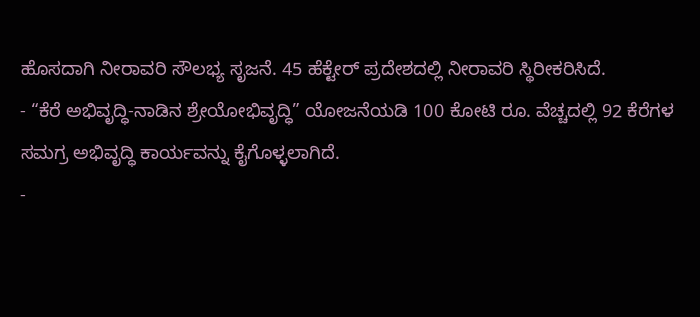ಹೊಸದಾಗಿ ನೀರಾವರಿ ಸೌಲಭ್ಯ ಸೃಜನೆ. 45 ಹೆಕ್ಟೇರ್ ಪ್ರದೇಶದಲ್ಲಿ ನೀರಾವರಿ ಸ್ಥಿರೀಕರಿಸಿದೆ.
- “ಕೆರೆ ಅಭಿವೃದ್ಧಿ-ನಾಡಿನ ಶ್ರೇಯೋಭಿವೃದ್ಧಿ” ಯೋಜನೆಯಡಿ 100 ಕೋಟಿ ರೂ. ವೆಚ್ಚದಲ್ಲಿ 92 ಕೆರೆಗಳ ಸಮಗ್ರ ಅಭಿವೃದ್ಧಿ ಕಾರ್ಯವನ್ನು ಕೈಗೊಳ್ಳಲಾಗಿದೆ.
-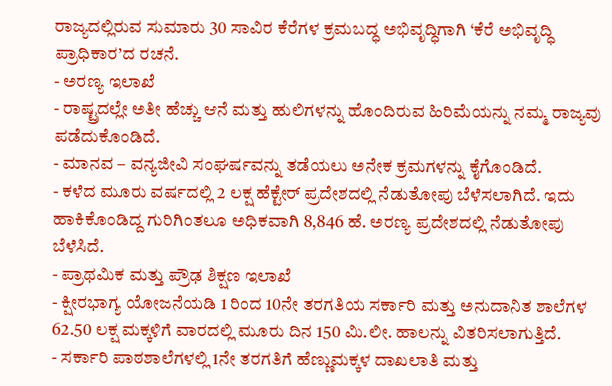ರಾಜ್ಯದಲ್ಲಿರುವ ಸುಮಾರು 30 ಸಾವಿರ ಕೆರೆಗಳ ಕ್ರಮಬದ್ಧ ಅಭಿವೃದ್ಧಿಗಾಗಿ ‘ಕೆರೆ ಅಭಿವೃದ್ಧಿ ಪ್ರಾಧಿಕಾರ’ದ ರಚನೆ.
- ಅರಣ್ಯ ಇಲಾಖೆ
- ರಾಷ್ಟ್ರದಲ್ಲೇ ಅತೀ ಹೆಚ್ಚು ಆನೆ ಮತ್ತು ಹುಲಿಗಳನ್ನು ಹೊಂದಿರುವ ಹಿರಿಮೆಯನ್ನು ನಮ್ಮ ರಾಜ್ಯವು ಪಡೆದುಕೊಂಡಿದೆ.
- ಮಾನವ – ವನ್ಯಜೀವಿ ಸಂಘರ್ಷವನ್ನು ತಡೆಯಲು ಅನೇಕ ಕ್ರಮಗಳನ್ನು ಕೈಗೊಂಡಿದೆ.
- ಕಳೆದ ಮೂರು ವರ್ಷದಲ್ಲಿ 2 ಲಕ್ಷ ಹೆಕ್ಟೇರ್ ಪ್ರದೇಶದಲ್ಲಿ ನೆಡುತೋಪು ಬೆಳೆಸಲಾಗಿದೆ. ಇದು ಹಾಕಿಕೊಂಡಿದ್ದ ಗುರಿಗಿಂತಲೂ ಅಧಿಕವಾಗಿ 8,846 ಹೆ. ಅರಣ್ಯ ಪ್ರದೇಶದಲ್ಲಿ ನೆಡುತೋಪು ಬೆಳೆಸಿದೆ.
- ಪ್ರಾಥಮಿಕ ಮತ್ತು ಪ್ರೌಢ ಶಿಕ್ಷಣ ಇಲಾಖೆ
- ಕ್ಷೀರಭಾಗ್ಯ ಯೋಜನೆಯಡಿ 1 ರಿಂದ 10ನೇ ತರಗತಿಯ ಸರ್ಕಾರಿ ಮತ್ತು ಅನುದಾನಿತ ಶಾಲೆಗಳ 62.50 ಲಕ್ಷ ಮಕ್ಕಳಿಗೆ ವಾರದಲ್ಲಿ ಮೂರು ದಿನ 150 ಮಿ.ಲೀ. ಹಾಲನ್ನು ವಿತರಿಸಲಾಗುತ್ತಿದೆ.
- ಸರ್ಕಾರಿ ಪಾಠಶಾಲೆಗಳಲ್ಲಿ 1ನೇ ತರಗತಿಗೆ ಹೆಣ್ಣುಮಕ್ಕಳ ದಾಖಲಾತಿ ಮತ್ತು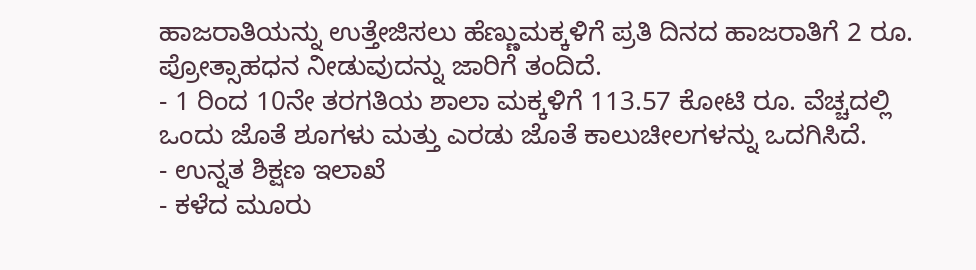ಹಾಜರಾತಿಯನ್ನು ಉತ್ತೇಜಿಸಲು ಹೆಣ್ಣುಮಕ್ಕಳಿಗೆ ಪ್ರತಿ ದಿನದ ಹಾಜರಾತಿಗೆ 2 ರೂ. ಪ್ರೋತ್ಸಾಹಧನ ನೀಡುವುದನ್ನು ಜಾರಿಗೆ ತಂದಿದೆ.
- 1 ರಿಂದ 10ನೇ ತರಗತಿಯ ಶಾಲಾ ಮಕ್ಕಳಿಗೆ 113.57 ಕೋಟಿ ರೂ. ವೆಚ್ಚದಲ್ಲಿ ಒಂದು ಜೊತೆ ಶೂಗಳು ಮತ್ತು ಎರಡು ಜೊತೆ ಕಾಲುಚೀಲಗಳನ್ನು ಒದಗಿಸಿದೆ.
- ಉನ್ನತ ಶಿಕ್ಷಣ ಇಲಾಖೆ
- ಕಳೆದ ಮೂರು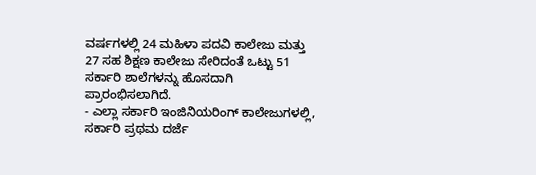ವರ್ಷಗಳಲ್ಲಿ 24 ಮಹಿಳಾ ಪದವಿ ಕಾಲೇಜು ಮತ್ತು 27 ಸಹ ಶಿಕ್ಷಣ ಕಾಲೇಜು ಸೇರಿದಂತೆ ಒಟ್ಟು 51 ಸರ್ಕಾರಿ ಶಾಲೆಗಳನ್ನು ಹೊಸದಾಗಿ ಪ್ರಾರಂಭಿಸಲಾಗಿದೆ.
- ಎಲ್ಲಾ ಸರ್ಕಾರಿ ಇಂಜಿನಿಯರಿಂಗ್ ಕಾಲೇಜುಗಳಲ್ಲಿ, ಸರ್ಕಾರಿ ಪ್ರಥಮ ದರ್ಜೆ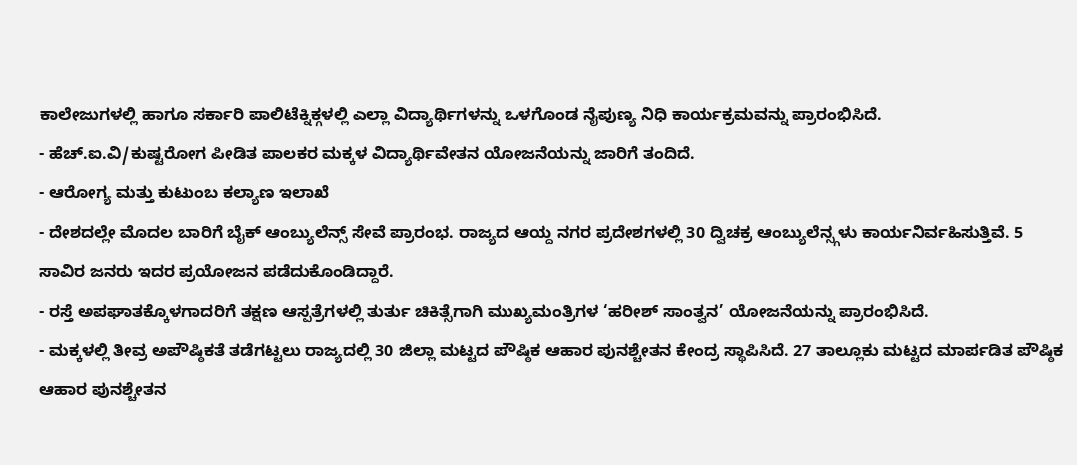ಕಾಲೇಜುಗಳಲ್ಲಿ ಹಾಗೂ ಸರ್ಕಾರಿ ಪಾಲಿಟೆಕ್ನಿಕ್ಗಳಲ್ಲಿ ಎಲ್ಲಾ ವಿದ್ಯಾರ್ಥಿಗಳನ್ನು ಒಳಗೊಂಡ ನೈಪುಣ್ಯ ನಿಧಿ ಕಾರ್ಯಕ್ರಮವನ್ನು ಪ್ರಾರಂಭಿಸಿದೆ.
- ಹೆಚ್.ಐ.ವಿ/ಕುಷ್ಟರೋಗ ಪೀಡಿತ ಪಾಲಕರ ಮಕ್ಕಳ ವಿದ್ಯಾರ್ಥಿವೇತನ ಯೋಜನೆಯನ್ನು ಜಾರಿಗೆ ತಂದಿದೆ.
- ಆರೋಗ್ಯ ಮತ್ತು ಕುಟುಂಬ ಕಲ್ಯಾಣ ಇಲಾಖೆ
- ದೇಶದಲ್ಲೇ ಮೊದಲ ಬಾರಿಗೆ ಬೈಕ್ ಆಂಬ್ಯುಲೆನ್ಸ್ ಸೇವೆ ಪ್ರಾರಂಭ. ರಾಜ್ಯದ ಆಯ್ದ ನಗರ ಪ್ರದೇಶಗಳಲ್ಲಿ 30 ದ್ವಿಚಕ್ರ ಆಂಬ್ಯುಲೆನ್ಸ್ಗಳು ಕಾರ್ಯನಿರ್ವಹಿಸುತ್ತಿವೆ. 5 ಸಾವಿರ ಜನರು ಇದರ ಪ್ರಯೋಜನ ಪಡೆದುಕೊಂಡಿದ್ದಾರೆ.
- ರಸ್ತೆ ಅಪಘಾತಕ್ಕೊಳಗಾದರಿಗೆ ತಕ್ಷಣ ಆಸ್ಪತ್ರೆಗಳಲ್ಲಿ ತುರ್ತು ಚಿಕಿತ್ಸೆಗಾಗಿ ಮುಖ್ಯಮಂತ್ರಿಗಳ ‘ಹರೀಶ್ ಸಾಂತ್ವನ’ ಯೋಜನೆಯನ್ನು ಪ್ರಾರಂಭಿಸಿದೆ.
- ಮಕ್ಕಳಲ್ಲಿ ತೀವ್ರ ಅಪೌಷ್ಠಿಕತೆ ತಡೆಗಟ್ಟಲು ರಾಜ್ಯದಲ್ಲಿ 30 ಜಿಲ್ಲಾ ಮಟ್ಟದ ಪೌಷ್ಠಿಕ ಆಹಾರ ಪುನಶ್ಚೇತನ ಕೇಂದ್ರ ಸ್ಥಾಪಿಸಿದೆ. 27 ತಾಲ್ಲೂಕು ಮಟ್ಟದ ಮಾರ್ಪಡಿತ ಪೌಷ್ಠಿಕ ಆಹಾರ ಪುನಶ್ಚೇತನ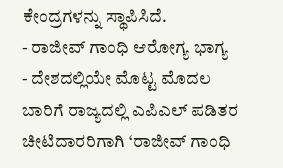ಕೇಂದ್ರಗಳನ್ನು ಸ್ಥಾಪಿಸಿದೆ.
- ರಾಜೀವ್ ಗಾಂಧಿ ಆರೋಗ್ಯ ಭಾಗ್ಯ
- ದೇಶದಲ್ಲಿಯೇ ಮೊಟ್ಟ ಮೊದಲ ಬಾರಿಗೆ ರಾಜ್ಯದಲ್ಲಿ ಎಪಿಎಲ್ ಪಡಿತರ ಚೀಟಿದಾರರಿಗಾಗಿ ‘ರಾಜೀವ್ ಗಾಂಧಿ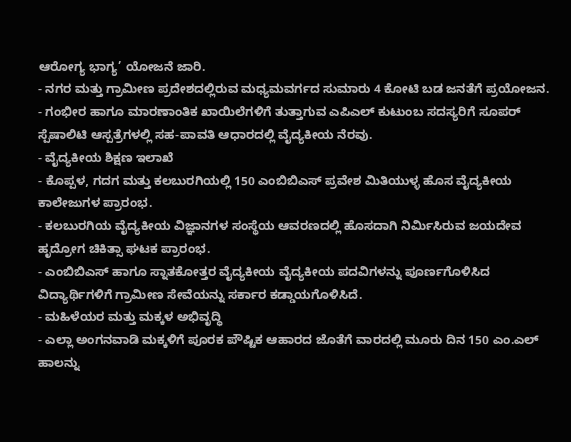ಆರೋಗ್ಯ ಭಾಗ್ಯ’ ಯೋಜನೆ ಜಾರಿ.
- ನಗರ ಮತ್ತು ಗ್ರಾಮೀಣ ಪ್ರದೇಶದಲ್ಲಿರುವ ಮಧ್ಯಮವರ್ಗದ ಸುಮಾರು 4 ಕೋಟಿ ಬಡ ಜನತೆಗೆ ಪ್ರಯೋಜನ.
- ಗಂಭೀರ ಹಾಗೂ ಮಾರಣಾಂತಿಕ ಖಾಯಿಲೆಗಳಿಗೆ ತುತ್ತಾಗುವ ಎಪಿಎಲ್ ಕುಟುಂಬ ಸದಸ್ಯರಿಗೆ ಸೂಪರ್ ಸ್ಪೆಷಾಲಿಟಿ ಆಸ್ಪತ್ರೆಗಳಲ್ಲಿ ಸಹ-ಪಾವತಿ ಆಧಾರದಲ್ಲಿ ವೈದ್ಯಕೀಯ ನೆರವು.
- ವೈದ್ಯಕೀಯ ಶಿಕ್ಷಣ ಇಲಾಖೆ
- ಕೊಪ್ಪಳ, ಗದಗ ಮತ್ತು ಕಲಬುರಗಿಯಲ್ಲಿ 150 ಎಂಬಿಬಿಎಸ್ ಪ್ರವೇಶ ಮಿತಿಯುಳ್ಳ ಹೊಸ ವೈದ್ಯಕೀಯ ಕಾಲೇಜುಗಳ ಪ್ರಾರಂಭ.
- ಕಲಬುರಗಿಯ ವೈದ್ಯಕೀಯ ವಿಜ್ಞಾನಗಳ ಸಂಸ್ಥೆಯ ಆವರಣದಲ್ಲಿ ಹೊಸದಾಗಿ ನಿರ್ಮಿಸಿರುವ ಜಯದೇವ ಹೃದ್ರೋಗ ಚಿಕಿತ್ಸಾ ಘಟಕ ಪ್ರಾರಂಭ.
- ಎಂಬಿಬಿಎಸ್ ಹಾಗೂ ಸ್ನಾತಕೋತ್ತರ ವೈದ್ಯಕೀಯ ವೈದ್ಯಕೀಯ ಪದವಿಗಳನ್ನು ಪೂರ್ಣಗೊಳಿಸಿದ ವಿದ್ಯಾರ್ಥಿಗಳಿಗೆ ಗ್ರಾಮೀಣ ಸೇವೆಯನ್ನು ಸರ್ಕಾರ ಕಡ್ಡಾಯಗೊಳಿಸಿದೆ.
- ಮಹಿಳೆಯರ ಮತ್ತು ಮಕ್ಕಳ ಅಭಿವೃದ್ಧಿ
- ಎಲ್ಲಾ ಅಂಗನವಾಡಿ ಮಕ್ಕಳಿಗೆ ಪೂರಕ ಪೌಷ್ಟಿಕ ಆಹಾರದ ಜೊತೆಗೆ ವಾರದಲ್ಲಿ ಮೂರು ದಿನ 150 ಎಂ.ಎಲ್ ಹಾಲನ್ನು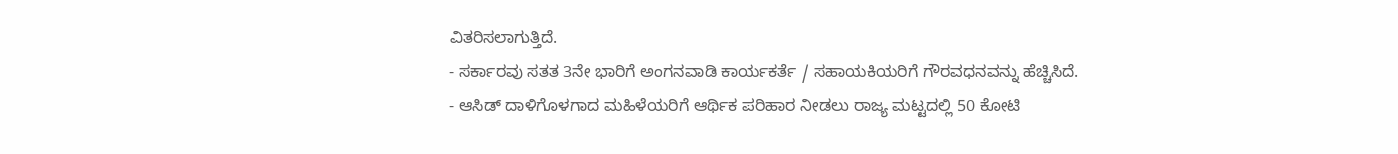ವಿತರಿಸಲಾಗುತ್ತಿದೆ.
- ಸರ್ಕಾರವು ಸತತ 3ನೇ ಭಾರಿಗೆ ಅಂಗನವಾಡಿ ಕಾರ್ಯಕರ್ತೆ / ಸಹಾಯಕಿಯರಿಗೆ ಗೌರವಧನವನ್ನು ಹೆಚ್ಚಿಸಿದೆ.
- ಆಸಿಡ್ ದಾಳಿಗೊಳಗಾದ ಮಹಿಳೆಯರಿಗೆ ಆರ್ಥಿಕ ಪರಿಹಾರ ನೀಡಲು ರಾಜ್ಯ ಮಟ್ಟದಲ್ಲಿ 50 ಕೋಟಿ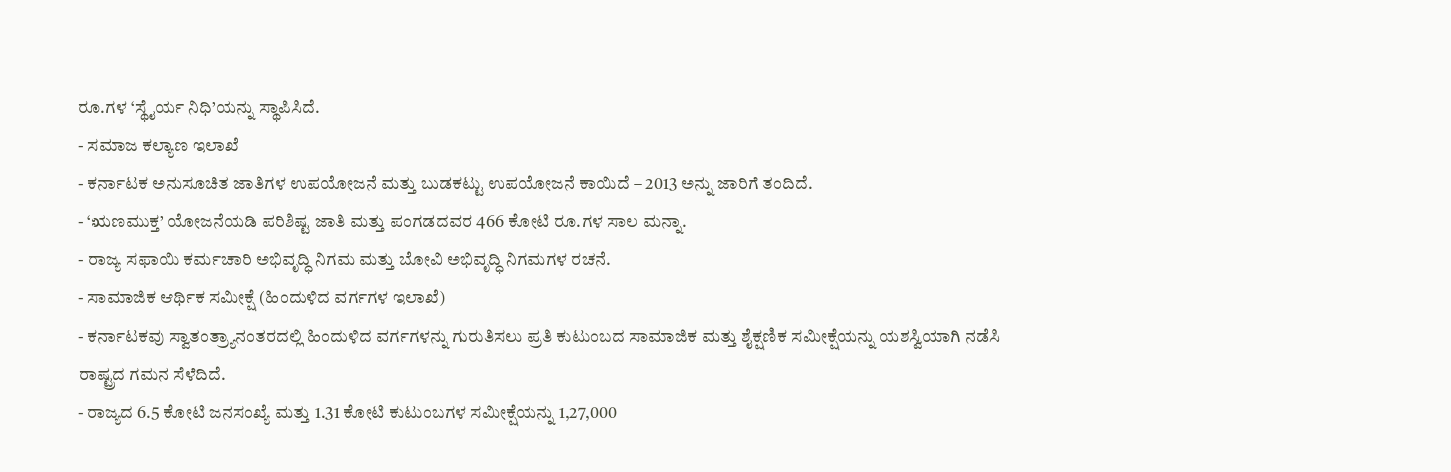ರೂ.ಗಳ ‘ಸ್ಥೈರ್ಯ ನಿಧಿ’ಯನ್ನು ಸ್ಥಾಪಿಸಿದೆ.
- ಸಮಾಜ ಕಲ್ಯಾಣ ಇಲಾಖೆ
- ಕರ್ನಾಟಕ ಅನುಸೂಚಿತ ಜಾತಿಗಳ ಉಪಯೋಜನೆ ಮತ್ತು ಬುಡಕಟ್ಟು ಉಪಯೋಜನೆ ಕಾಯಿದೆ – 2013 ಅನ್ನು ಜಾರಿಗೆ ತಂದಿದೆ.
- ‘ಋಣಮುಕ್ತ’ ಯೋಜನೆಯಡಿ ಪರಿಶಿಷ್ಟ ಜಾತಿ ಮತ್ತು ಪಂಗಡದವರ 466 ಕೋಟಿ ರೂ.ಗಳ ಸಾಲ ಮನ್ನಾ.
- ರಾಜ್ಯ ಸಫಾಯಿ ಕರ್ಮಚಾರಿ ಅಭಿವೃದ್ಧಿ ನಿಗಮ ಮತ್ತು ಬೋವಿ ಅಭಿವೃದ್ಧಿ ನಿಗಮಗಳ ರಚನೆ.
- ಸಾಮಾಜಿಕ ಆರ್ಥಿಕ ಸಮೀಕ್ಷೆ (ಹಿಂದುಳಿದ ವರ್ಗಗಳ ಇಲಾಖೆ)
- ಕರ್ನಾಟಕವು ಸ್ವಾತಂತ್ರ್ಯಾನಂತರದಲ್ಲಿ ಹಿಂದುಳಿದ ವರ್ಗಗಳನ್ನು ಗುರುತಿಸಲು ಪ್ರತಿ ಕುಟುಂಬದ ಸಾಮಾಜಿಕ ಮತ್ತು ಶೈಕ್ಷಣಿಕ ಸಮೀಕ್ಷೆಯನ್ನು ಯಶಸ್ವಿಯಾಗಿ ನಡೆಸಿ ರಾಷ್ಟ್ರದ ಗಮನ ಸೆಳೆದಿದೆ.
- ರಾಜ್ಯದ 6.5 ಕೋಟಿ ಜನಸಂಖ್ಯೆ ಮತ್ತು 1.31 ಕೋಟಿ ಕುಟುಂಬಗಳ ಸಮೀಕ್ಷೆಯನ್ನು 1,27,000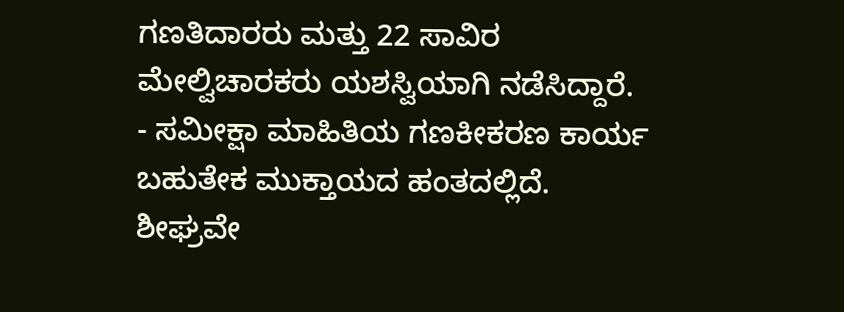ಗಣತಿದಾರರು ಮತ್ತು 22 ಸಾವಿರ ಮೇಲ್ವಿಚಾರಕರು ಯಶಸ್ವಿಯಾಗಿ ನಡೆಸಿದ್ದಾರೆ.
- ಸಮೀಕ್ಷಾ ಮಾಹಿತಿಯ ಗಣಕೀಕರಣ ಕಾರ್ಯ ಬಹುತೇಕ ಮುಕ್ತಾಯದ ಹಂತದಲ್ಲಿದೆ. ಶೀಘ್ರವೇ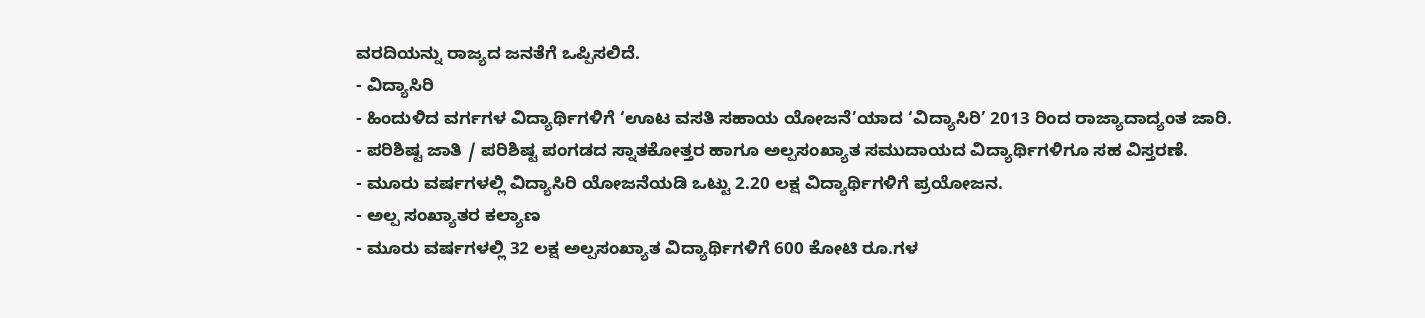ವರದಿಯನ್ನು ರಾಜ್ಯದ ಜನತೆಗೆ ಒಪ್ಪಿಸಲಿದೆ.
- ವಿದ್ಯಾಸಿರಿ
- ಹಿಂದುಳಿದ ವರ್ಗಗಳ ವಿದ್ಯಾರ್ಥಿಗಳಿಗೆ ‘ಊಟ ವಸತಿ ಸಹಾಯ ಯೋಜನೆ’ಯಾದ ‘ವಿದ್ಯಾಸಿರಿ’ 2013 ರಿಂದ ರಾಜ್ಯಾದಾದ್ಯಂತ ಜಾರಿ.
- ಪರಿಶಿಷ್ಟ ಜಾತಿ / ಪರಿಶಿಷ್ಟ ಪಂಗಡದ ಸ್ನಾತಕೋತ್ತರ ಹಾಗೂ ಅಲ್ಪಸಂಖ್ಯಾತ ಸಮುದಾಯದ ವಿದ್ಯಾರ್ಥಿಗಳಿಗೂ ಸಹ ವಿಸ್ತರಣೆ.
- ಮೂರು ವರ್ಷಗಳಲ್ಲಿ ವಿದ್ಯಾಸಿರಿ ಯೋಜನೆಯಡಿ ಒಟ್ಟು 2.20 ಲಕ್ಷ ವಿದ್ಯಾರ್ಥಿಗಳಿಗೆ ಪ್ರಯೋಜನ.
- ಅಲ್ಪ ಸಂಖ್ಯಾತರ ಕಲ್ಯಾಣ
- ಮೂರು ವರ್ಷಗಳಲ್ಲಿ 32 ಲಕ್ಷ ಅಲ್ಪಸಂಖ್ಯಾತ ವಿದ್ಯಾರ್ಥಿಗಳಿಗೆ 600 ಕೋಟಿ ರೂ.ಗಳ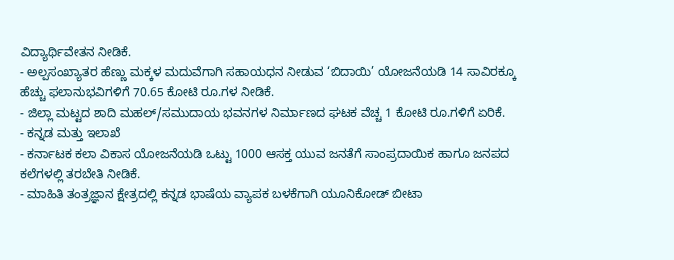ವಿದ್ಯಾರ್ಥಿವೇತನ ನೀಡಿಕೆ.
- ಅಲ್ಪಸಂಖ್ಯಾತರ ಹೆಣ್ಣು ಮಕ್ಕಳ ಮದುವೆಗಾಗಿ ಸಹಾಯಧನ ನೀಡುವ ‘ಬಿದಾಯಿ’ ಯೋಜನೆಯಡಿ 14 ಸಾವಿರಕ್ಕೂ ಹೆಚ್ಚು ಫಲಾನುಭವಿಗಳಿಗೆ 70.65 ಕೋಟಿ ರೂ.ಗಳ ನೀಡಿಕೆ.
- ಜಿಲ್ಲಾ ಮಟ್ಟದ ಶಾದಿ ಮಹಲ್/ಸಮುದಾಯ ಭವನಗಳ ನಿರ್ಮಾಣದ ಘಟಕ ವೆಚ್ಚ 1 ಕೋಟಿ ರೂ.ಗಳಿಗೆ ಏರಿಕೆ.
- ಕನ್ನಡ ಮತ್ತು ಇಲಾಖೆ
- ಕರ್ನಾಟಕ ಕಲಾ ವಿಕಾಸ ಯೋಜನೆಯಡಿ ಒಟ್ಟು 1000 ಆಸಕ್ತ ಯುವ ಜನತೆಗೆ ಸಾಂಪ್ರದಾಯಿಕ ಹಾಗೂ ಜನಪದ ಕಲೆಗಳಲ್ಲಿ ತರಬೇತಿ ನೀಡಿಕೆ.
- ಮಾಹಿತಿ ತಂತ್ರಜ್ಞಾನ ಕ್ಷೇತ್ರದಲ್ಲಿ ಕನ್ನಡ ಭಾಷೆಯ ವ್ಯಾಪಕ ಬಳಕೆಗಾಗಿ ಯೂನಿಕೋಡ್ ಬೀಟಾ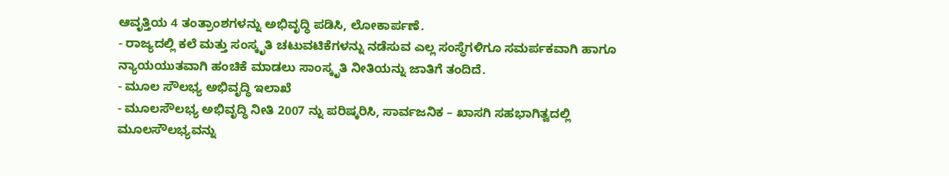ಆವೃತ್ತಿಯ 4 ತಂತ್ರಾಂಶಗಳನ್ನು ಅಭಿವೃದ್ಧಿ ಪಡಿಸಿ, ಲೋಕಾರ್ಪಣೆ.
- ರಾಜ್ಯದಲ್ಲಿ ಕಲೆ ಮತ್ತು ಸಂಸ್ಕೃತಿ ಚಟುವಟಿಕೆಗಳನ್ನು ನಡೆಸುವ ಎಲ್ಲ ಸಂಸ್ಥೆಗಳಿಗೂ ಸಮರ್ಪಕವಾಗಿ ಹಾಗೂ ನ್ಯಾಯಯುತವಾಗಿ ಹಂಚಿಕೆ ಮಾಡಲು ಸಾಂಸ್ಕೃತಿ ನೀತಿಯನ್ನು ಜಾತಿಗೆ ತಂದಿದೆ.
- ಮೂಲ ಸೌಲಭ್ಯ ಅಭಿವೃದ್ಧಿ ಇಲಾಖೆ
- ಮೂಲಸೌಲಭ್ಯ ಅಭಿವೃದ್ಧಿ ನೀತಿ 2007 ನ್ನು ಪರಿಷ್ಕರಿಸಿ, ಸಾರ್ವಜನಿಕ – ಖಾಸಗಿ ಸಹಭಾಗಿತ್ವದಲ್ಲಿ ಮೂಲಸೌಲಭ್ಯವನ್ನು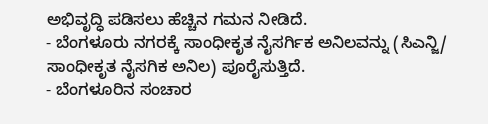ಅಭಿವೃದ್ಧಿ ಪಡಿಸಲು ಹೆಚ್ಚಿನ ಗಮನ ನೀಡಿದೆ.
- ಬೆಂಗಳೂರು ನಗರಕ್ಕೆ ಸಾಂಧೀಕೃತ ನೈಸರ್ಗಿಕ ಅನಿಲವನ್ನು (ಸಿಎನ್ಜಿ/ ಸಾಂಧೀಕೃತ ನೈಸಗಿಕ ಅನಿಲ) ಪೂರೈಸುತ್ತಿದೆ.
- ಬೆಂಗಳೂರಿನ ಸಂಚಾರ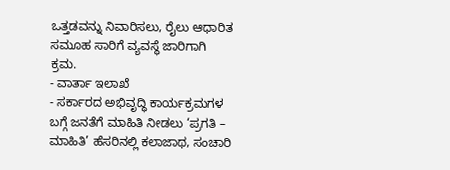ಒತ್ತಡವನ್ನು ನಿವಾರಿಸಲು, ರೈಲು ಆಧಾರಿತ ಸಮೂಹ ಸಾರಿಗೆ ವ್ಯವಸ್ಥೆ ಜಾರಿಗಾಗಿ ಕ್ರಮ.
- ವಾರ್ತಾ ಇಲಾಖೆ
- ಸರ್ಕಾರದ ಅಭಿವೃದ್ಧಿ ಕಾರ್ಯಕ್ರಮಗಳ ಬಗ್ಗೆ ಜನತೆಗೆ ಮಾಹಿತಿ ನೀಡಲು ‘ಪ್ರಗತಿ – ಮಾಹಿತಿ’ ಹೆಸರಿನಲ್ಲಿ ಕಲಾಜಾಥ, ಸಂಚಾರಿ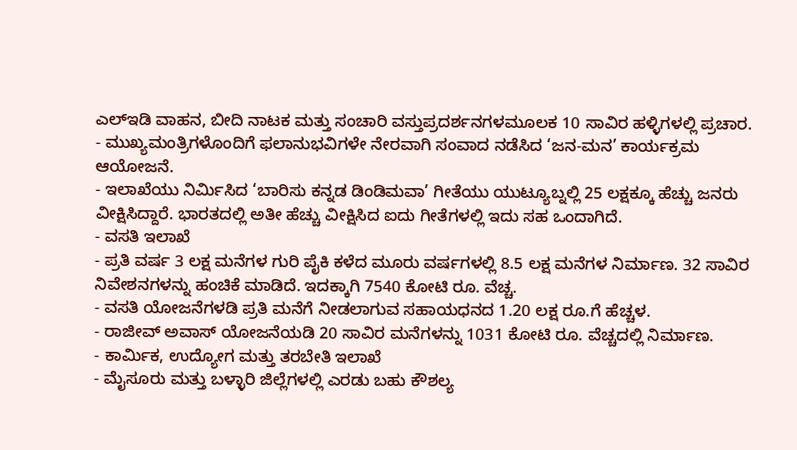ಎಲ್ಇಡಿ ವಾಹನ, ಬೀದಿ ನಾಟಕ ಮತ್ತು ಸಂಚಾರಿ ವಸ್ತುಪ್ರದರ್ಶನಗಳಮೂಲಕ 10 ಸಾವಿರ ಹಳ್ಳಿಗಳಲ್ಲಿ ಪ್ರಚಾರ.
- ಮುಖ್ಯಮಂತ್ರಿಗಳೊಂದಿಗೆ ಫಲಾನುಭವಿಗಳೇ ನೇರವಾಗಿ ಸಂವಾದ ನಡೆಸಿದ ‘ಜನ-ಮನ’ ಕಾರ್ಯಕ್ರಮ ಆಯೋಜನೆ.
- ಇಲಾಖೆಯು ನಿರ್ಮಿಸಿದ ‘ಬಾರಿಸು ಕನ್ನಡ ಡಿಂಡಿಮವಾ’ ಗೀತೆಯು ಯುಟ್ಯೂಬ್ನಲ್ಲಿ 25 ಲಕ್ಷಕ್ಕೂ ಹೆಚ್ಚು ಜನರು ವೀಕ್ಷಿಸಿದ್ದಾರೆ. ಭಾರತದಲ್ಲಿ ಅತೀ ಹೆಚ್ಚು ವೀಕ್ಷಿಸಿದ ಐದು ಗೀತೆಗಳಲ್ಲಿ ಇದು ಸಹ ಒಂದಾಗಿದೆ.
- ವಸತಿ ಇಲಾಖೆ
- ಪ್ರತಿ ವರ್ಷ 3 ಲಕ್ಷ ಮನೆಗಳ ಗುರಿ ಪೈಕಿ ಕಳೆದ ಮೂರು ವರ್ಷಗಳಲ್ಲಿ 8.5 ಲಕ್ಷ ಮನೆಗಳ ನಿರ್ಮಾಣ. 32 ಸಾವಿರ ನಿವೇಶನಗಳನ್ನು ಹಂಚಿಕೆ ಮಾಡಿದೆ. ಇದಕ್ಕಾಗಿ 7540 ಕೋಟಿ ರೂ. ವೆಚ್ಚ.
- ವಸತಿ ಯೋಜನೆಗಳಡಿ ಪ್ರತಿ ಮನೆಗೆ ನೀಡಲಾಗುವ ಸಹಾಯಧನದ 1.20 ಲಕ್ಷ ರೂ.ಗೆ ಹೆಚ್ಚಳ.
- ರಾಜೀವ್ ಅವಾಸ್ ಯೋಜನೆಯಡಿ 20 ಸಾವಿರ ಮನೆಗಳನ್ನು 1031 ಕೋಟಿ ರೂ. ವೆಚ್ಚದಲ್ಲಿ ನಿರ್ಮಾಣ.
- ಕಾರ್ಮಿಕ, ಉದ್ಯೋಗ ಮತ್ತು ತರಬೇತಿ ಇಲಾಖೆ
- ಮೈಸೂರು ಮತ್ತು ಬಳ್ಳಾರಿ ಜಿಲ್ಲೆಗಳಲ್ಲಿ ಎರಡು ಬಹು ಕೌಶಲ್ಯ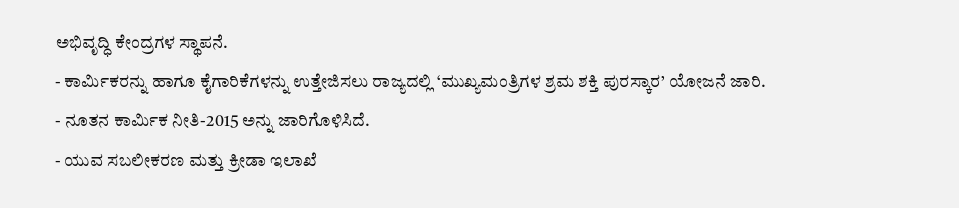ಅಭಿವೃದ್ಧಿ ಕೇಂದ್ರಗಳ ಸ್ಥಾಪನೆ.
- ಕಾರ್ಮಿಕರನ್ನು ಹಾಗೂ ಕೈಗಾರಿಕೆಗಳನ್ನು ಉತ್ತೇಜಿಸಲು ರಾಜ್ಯದಲ್ಲಿ ‘ಮುಖ್ಯಮಂತ್ರಿಗಳ ಶ್ರಮ ಶಕ್ತಿ ಪುರಸ್ಕಾರ’ ಯೋಜನೆ ಜಾರಿ.
- ನೂತನ ಕಾರ್ಮಿಕ ನೀತಿ-2015 ಅನ್ನು ಜಾರಿಗೊಳಿಸಿದೆ.
- ಯುವ ಸಬಲೀಕರಣ ಮತ್ತು ಕ್ರೀಡಾ ಇಲಾಖೆ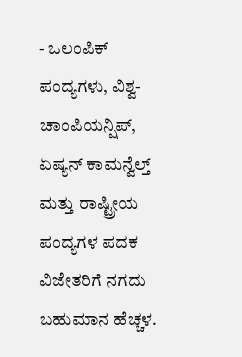- ಒಲಂಪಿಕ್ ಪಂದ್ಯಗಳು, ವಿಶ್ವ-ಚಾಂಪಿಯನ್ಷಿಪ್, ಏಷ್ಯನ್ ಕಾಮನ್ವೆಲ್ತ್ ಮತ್ತು ರಾಷ್ಟ್ರೀಯ ಪಂದ್ಯಗಳ ಪದಕ ವಿಜೇತರಿಗೆ ನಗದು ಬಹುಮಾನ ಹೆಚ್ಚಳ.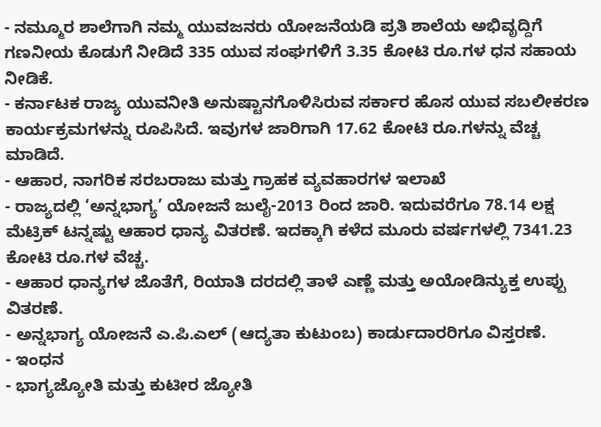- ನಮ್ಮೂರ ಶಾಲೆಗಾಗಿ ನಮ್ಮ ಯುವಜನರು ಯೋಜನೆಯಡಿ ಪ್ರತಿ ಶಾಲೆಯ ಅಭಿವೃದ್ದಿಗೆ ಗಣನೀಯ ಕೊಡುಗೆ ನೀಡಿದೆ 335 ಯುವ ಸಂಘಗಳಿಗೆ 3.35 ಕೋಟಿ ರೂ.ಗಳ ಧನ ಸಹಾಯ ನೀಡಿಕೆ.
- ಕರ್ನಾಟಕ ರಾಜ್ಯ ಯುವನೀತಿ ಅನುಷ್ಟಾನಗೊಳಿಸಿರುವ ಸರ್ಕಾರ ಹೊಸ ಯುವ ಸಬಲೀಕರಣ ಕಾರ್ಯಕ್ರಮಗಳನ್ನು ರೂಪಿಸಿದೆ. ಇವುಗಳ ಜಾರಿಗಾಗಿ 17.62 ಕೋಟಿ ರೂ.ಗಳನ್ನು ವೆಚ್ಚ ಮಾಡಿದೆ.
- ಆಹಾರ, ನಾಗರಿಕ ಸರಬರಾಜು ಮತ್ತು ಗ್ರಾಹಕ ವ್ಯವಹಾರಗಳ ಇಲಾಖೆ
- ರಾಜ್ಯದಲ್ಲಿ ‘ಅನ್ನಭಾಗ್ಯ’ ಯೋಜನೆ ಜುಲೈ-2013 ರಿಂದ ಜಾರಿ. ಇದುವರೆಗೂ 78.14 ಲಕ್ಷ ಮೆಟ್ರಿಕ್ ಟನ್ನಷ್ಟು ಆಹಾರ ಧಾನ್ಯ ವಿತರಣೆ. ಇದಕ್ಕಾಗಿ ಕಳೆದ ಮೂರು ವರ್ಷಗಳಲ್ಲಿ 7341.23 ಕೋಟಿ ರೂ.ಗಳ ವೆಚ್ಚ.
- ಆಹಾರ ಧಾನ್ಯಗಳ ಜೊತೆಗೆ, ರಿಯಾತಿ ದರದಲ್ಲಿ ತಾಳೆ ಎಣ್ಣೆ ಮತ್ತು ಅಯೋಡಿನ್ಯುಕ್ತ ಉಪ್ಪು ವಿತರಣೆ.
- ಅನ್ನಭಾಗ್ಯ ಯೋಜನೆ ಎ.ಪಿ.ಎಲ್ (ಆದ್ಯತಾ ಕುಟುಂಬ) ಕಾರ್ಡುದಾರರಿಗೂ ವಿಸ್ತರಣೆ.
- ಇಂಧನ
- ಭಾಗ್ಯಜ್ಯೋತಿ ಮತ್ತು ಕುಟೀರ ಜ್ಯೋತಿ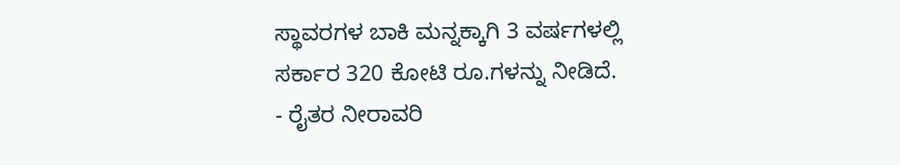ಸ್ಥಾವರಗಳ ಬಾಕಿ ಮನ್ನಕ್ಕಾಗಿ 3 ವರ್ಷಗಳಲ್ಲಿ ಸರ್ಕಾರ 320 ಕೋಟಿ ರೂ.ಗಳನ್ನು ನೀಡಿದೆ.
- ರೈತರ ನೀರಾವರಿ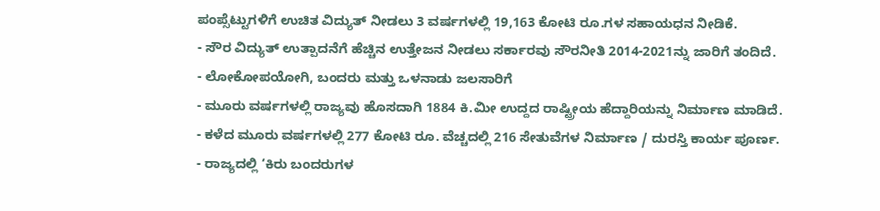ಪಂಪ್ಸೆಟ್ಟುಗಳಿಗೆ ಉಚಿತ ವಿದ್ಯುತ್ ನೀಡಲು 3 ವರ್ಷಗಳಲ್ಲಿ 19,163 ಕೋಟಿ ರೂ.ಗಳ ಸಹಾಯಧನ ನೀಡಿಕೆ.
- ಸೌರ ವಿದ್ಯುತ್ ಉತ್ಪಾದನೆಗೆ ಹೆಚ್ಚಿನ ಉತ್ತೇಜನ ನೀಡಲು ಸರ್ಕಾರವು ಸೌರನೀತಿ 2014-2021ನ್ನು ಜಾರಿಗೆ ತಂದಿದೆ.
- ಲೋಕೋಪಯೋಗಿ, ಬಂದರು ಮತ್ತು ಒಳನಾಡು ಜಲಸಾರಿಗೆ
- ಮೂರು ವರ್ಷಗಳಲ್ಲಿ ರಾಜ್ಯವು ಹೊಸದಾಗಿ 1884 ಕಿ.ಮೀ ಉದ್ದದ ರಾಷ್ಟ್ರೀಯ ಹೆದ್ದಾರಿಯನ್ನು ನಿರ್ಮಾಣ ಮಾಡಿದೆ.
- ಕಳೆದ ಮೂರು ವರ್ಷಗಳಲ್ಲಿ 277 ಕೋಟಿ ರೂ. ವೆಚ್ಚದಲ್ಲಿ 216 ಸೇತುವೆಗಳ ನಿರ್ಮಾಣ / ದುರಸ್ತಿ ಕಾರ್ಯ ಪೂರ್ಣ.
- ರಾಜ್ಯದಲ್ಲಿ ‘ಕಿರು ಬಂದರುಗಳ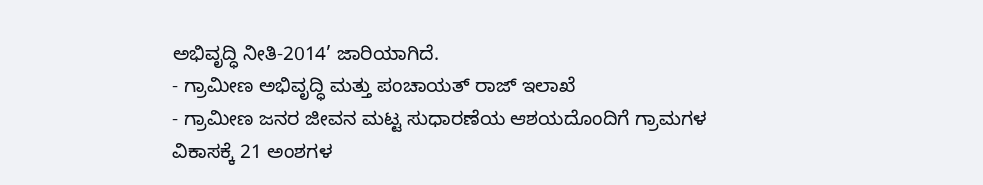ಅಭಿವೃದ್ಧಿ ನೀತಿ-2014’ ಜಾರಿಯಾಗಿದೆ.
- ಗ್ರಾಮೀಣ ಅಭಿವೃದ್ಧಿ ಮತ್ತು ಪಂಚಾಯತ್ ರಾಜ್ ಇಲಾಖೆ
- ಗ್ರಾಮೀಣ ಜನರ ಜೀವನ ಮಟ್ಟ ಸುಧಾರಣೆಯ ಆಶಯದೊಂದಿಗೆ ಗ್ರಾಮಗಳ ವಿಕಾಸಕ್ಕೆ 21 ಅಂಶಗಳ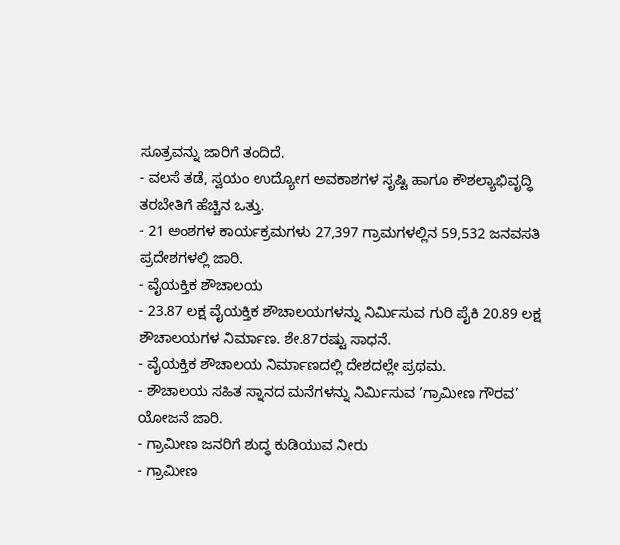ಸೂತ್ರವನ್ನು ಜಾರಿಗೆ ತಂದಿದೆ.
- ವಲಸೆ ತಡೆ, ಸ್ವಯಂ ಉದ್ಯೋಗ ಅವಕಾಶಗಳ ಸೃಷ್ಟಿ ಹಾಗೂ ಕೌಶಲ್ಯಾಭಿವೃದ್ಧಿ ತರಬೇತಿಗೆ ಹೆಚ್ಚಿನ ಒತ್ತು.
- 21 ಅಂಶಗಳ ಕಾರ್ಯಕ್ರಮಗಳು 27,397 ಗ್ರಾಮಗಳಲ್ಲಿನ 59,532 ಜನವಸತಿ ಪ್ರದೇಶಗಳಲ್ಲಿ ಜಾರಿ.
- ವೈಯಕ್ತಿಕ ಶೌಚಾಲಯ
- 23.87 ಲಕ್ಷ ವೈಯಕ್ತಿಕ ಶೌಚಾಲಯಗಳನ್ನು ನಿರ್ಮಿಸುವ ಗುರಿ ಪೈಕಿ 20.89 ಲಕ್ಷ ಶೌಚಾಲಯಗಳ ನಿರ್ಮಾಣ. ಶೇ.87ರಷ್ಟು ಸಾಧನೆ.
- ವೈಯಕ್ತಿಕ ಶೌಚಾಲಯ ನಿರ್ಮಾಣದಲ್ಲಿ ದೇಶದಲ್ಲೇ ಪ್ರಥಮ.
- ಶೌಚಾಲಯ ಸಹಿತ ಸ್ನಾನದ ಮನೆಗಳನ್ನು ನಿರ್ಮಿಸುವ ‘ಗ್ರಾಮೀಣ ಗೌರವ’ ಯೋಜನೆ ಜಾರಿ.
- ಗ್ರಾಮೀಣ ಜನರಿಗೆ ಶುದ್ಧ ಕುಡಿಯುವ ನೀರು
- ಗ್ರಾಮೀಣ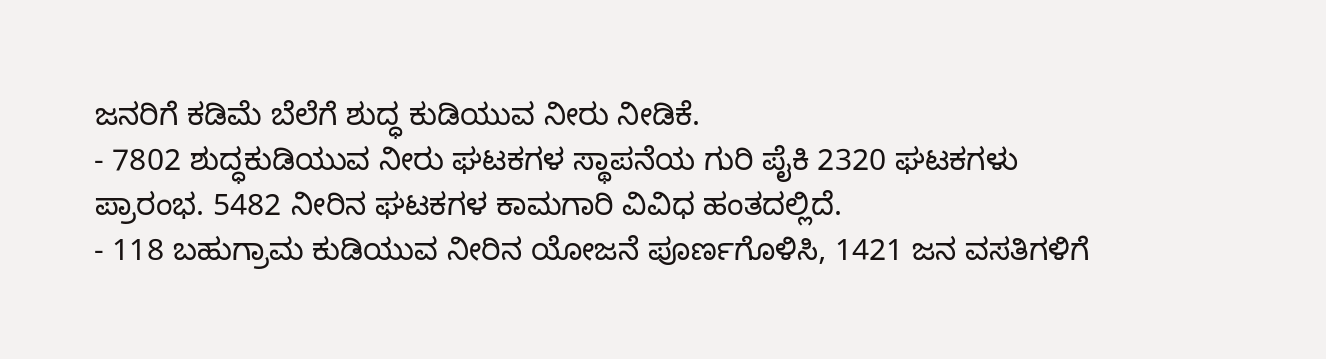ಜನರಿಗೆ ಕಡಿಮೆ ಬೆಲೆಗೆ ಶುದ್ಧ ಕುಡಿಯುವ ನೀರು ನೀಡಿಕೆ.
- 7802 ಶುದ್ಧಕುಡಿಯುವ ನೀರು ಘಟಕಗಳ ಸ್ಥಾಪನೆಯ ಗುರಿ ಪೈಕಿ 2320 ಘಟಕಗಳು ಪ್ರಾರಂಭ. 5482 ನೀರಿನ ಘಟಕಗಳ ಕಾಮಗಾರಿ ವಿವಿಧ ಹಂತದಲ್ಲಿದೆ.
- 118 ಬಹುಗ್ರಾಮ ಕುಡಿಯುವ ನೀರಿನ ಯೋಜನೆ ಪೂರ್ಣಗೊಳಿಸಿ, 1421 ಜನ ವಸತಿಗಳಿಗೆ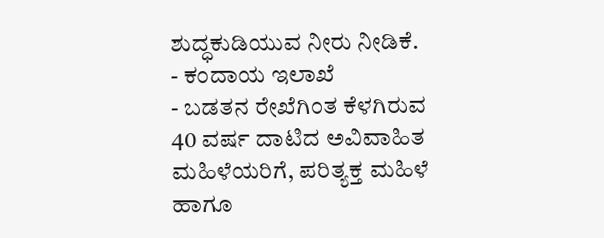ಶುದ್ಧಕುಡಿಯುವ ನೀರು ನೀಡಿಕೆ.
- ಕಂದಾಯ ಇಲಾಖೆ
- ಬಡತನ ರೇಖೆಗಿಂತ ಕೆಳಗಿರುವ 40 ವರ್ಷ ದಾಟಿದ ಅವಿವಾಹಿತ ಮಹಿಳೆಯರಿಗೆ, ಪರಿತ್ಯಕ್ತ ಮಹಿಳೆ ಹಾಗೂ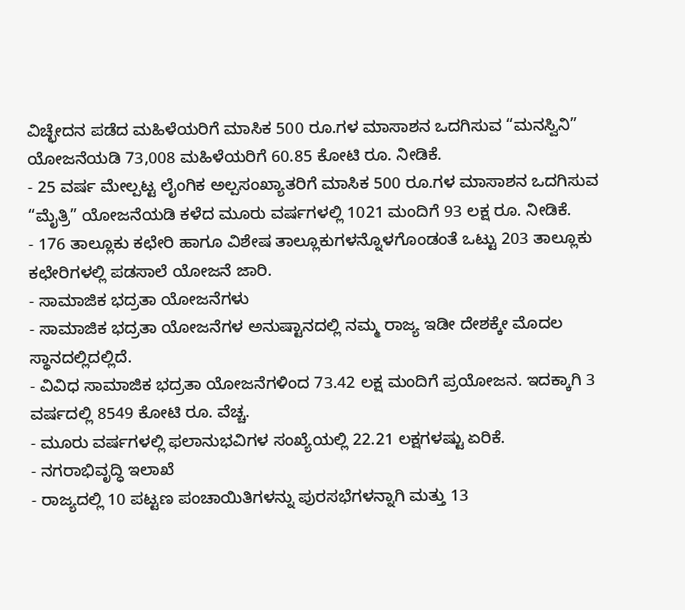ವಿಚ್ಛೇದನ ಪಡೆದ ಮಹಿಳೆಯರಿಗೆ ಮಾಸಿಕ 500 ರೂ.ಗಳ ಮಾಸಾಶನ ಒದಗಿಸುವ “ಮನಸ್ವಿನಿ” ಯೋಜನೆಯಡಿ 73,008 ಮಹಿಳೆಯರಿಗೆ 60.85 ಕೋಟಿ ರೂ. ನೀಡಿಕೆ.
- 25 ವರ್ಷ ಮೇಲ್ಪಟ್ಟ ಲೈಂಗಿಕ ಅಲ್ಪಸಂಖ್ಯಾತರಿಗೆ ಮಾಸಿಕ 500 ರೂ.ಗಳ ಮಾಸಾಶನ ಒದಗಿಸುವ “ಮೈತ್ರಿ” ಯೋಜನೆಯಡಿ ಕಳೆದ ಮೂರು ವರ್ಷಗಳಲ್ಲಿ 1021 ಮಂದಿಗೆ 93 ಲಕ್ಷ ರೂ. ನೀಡಿಕೆ.
- 176 ತಾಲ್ಲೂಕು ಕಛೇರಿ ಹಾಗೂ ವಿಶೇಷ ತಾಲ್ಲೂಕುಗಳನ್ನೊಳಗೊಂಡಂತೆ ಒಟ್ಟು 203 ತಾಲ್ಲೂಕು ಕಛೇರಿಗಳಲ್ಲಿ ಪಡಸಾಲೆ ಯೋಜನೆ ಜಾರಿ.
- ಸಾಮಾಜಿಕ ಭದ್ರತಾ ಯೋಜನೆಗಳು
- ಸಾಮಾಜಿಕ ಭದ್ರತಾ ಯೋಜನೆಗಳ ಅನುಷ್ಟಾನದಲ್ಲಿ ನಮ್ಮ ರಾಜ್ಯ ಇಡೀ ದೇಶಕ್ಕೇ ಮೊದಲ ಸ್ಥಾನದಲ್ಲಿದಲ್ಲಿದೆ.
- ವಿವಿಧ ಸಾಮಾಜಿಕ ಭದ್ರತಾ ಯೋಜನೆಗಳಿಂದ 73.42 ಲಕ್ಷ ಮಂದಿಗೆ ಪ್ರಯೋಜನ. ಇದಕ್ಕಾಗಿ 3 ವರ್ಷದಲ್ಲಿ 8549 ಕೋಟಿ ರೂ. ವೆಚ್ಚ.
- ಮೂರು ವರ್ಷಗಳಲ್ಲಿ ಫಲಾನುಭವಿಗಳ ಸಂಖ್ಯೆಯಲ್ಲಿ 22.21 ಲಕ್ಷಗಳಷ್ಟು ಏರಿಕೆ.
- ನಗರಾಭಿವೃದ್ಧಿ ಇಲಾಖೆ
- ರಾಜ್ಯದಲ್ಲಿ 10 ಪಟ್ಟಣ ಪಂಚಾಯಿತಿಗಳನ್ನು ಪುರಸಭೆಗಳನ್ನಾಗಿ ಮತ್ತು 13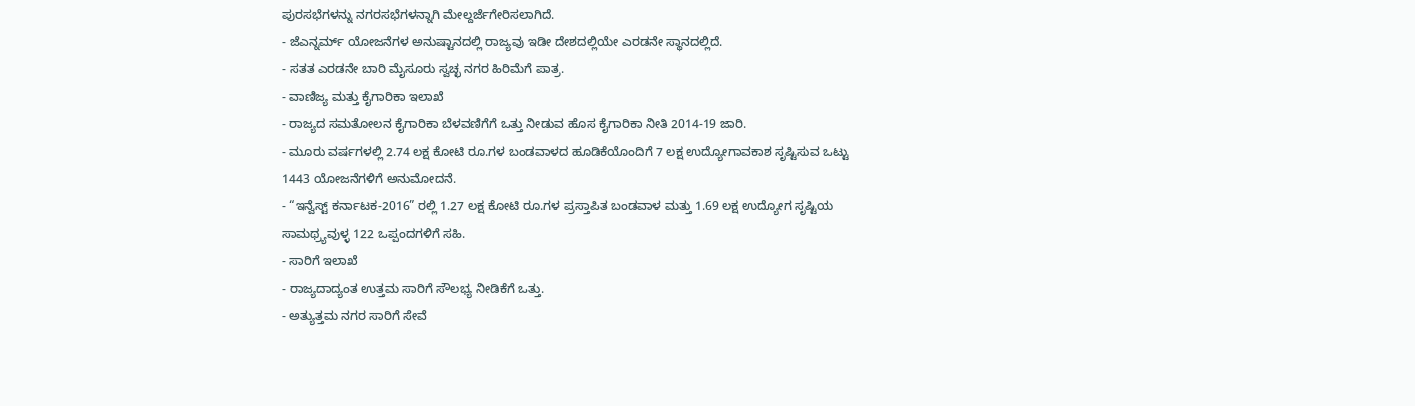ಪುರಸಭೆಗಳನ್ನು ನಗರಸಭೆಗಳನ್ನಾಗಿ ಮೇಲ್ದರ್ಜೆಗೇರಿಸಲಾಗಿದೆ.
- ಜೆಎನ್ನರ್ಮ್ ಯೋಜನೆಗಳ ಅನುಷ್ಟಾನದಲ್ಲಿ ರಾಜ್ಯವು ಇಡೀ ದೇಶದಲ್ಲಿಯೇ ಎರಡನೇ ಸ್ಥಾನದಲ್ಲಿದೆ.
- ಸತತ ಎರಡನೇ ಬಾರಿ ಮೈಸೂರು ಸ್ವಚ್ಛ ನಗರ ಹಿರಿಮೆಗೆ ಪಾತ್ರ.
- ವಾಣಿಜ್ಯ ಮತ್ತು ಕೈಗಾರಿಕಾ ಇಲಾಖೆ
- ರಾಜ್ಯದ ಸಮತೋಲನ ಕೈಗಾರಿಕಾ ಬೆಳವಣಿಗೆಗೆ ಒತ್ತು ನೀಡುವ ಹೊಸ ಕೈಗಾರಿಕಾ ನೀತಿ 2014-19 ಜಾರಿ.
- ಮೂರು ವರ್ಷಗಳಲ್ಲಿ 2.74 ಲಕ್ಷ ಕೋಟಿ ರೂ.ಗಳ ಬಂಡವಾಳದ ಹೂಡಿಕೆಯೊಂದಿಗೆ 7 ಲಕ್ಷ ಉದ್ಯೋಗಾವಕಾಶ ಸೃಷ್ಟಿಸುವ ಒಟ್ಟು 1443 ಯೋಜನೆಗಳಿಗೆ ಅನುಮೋದನೆ.
- “ಇನ್ವೆಸ್ಟ್ ಕರ್ನಾಟಕ-2016” ರಲ್ಲಿ 1.27 ಲಕ್ಷ ಕೋಟಿ ರೂ.ಗಳ ಪ್ರಸ್ತಾಪಿತ ಬಂಡವಾಳ ಮತ್ತು 1.69 ಲಕ್ಷ ಉದ್ಯೋಗ ಸೃಷ್ಟಿಯ ಸಾಮಥ್ರ್ಯವುಳ್ಳ 122 ಒಪ್ಪಂದಗಳಿಗೆ ಸಹಿ.
- ಸಾರಿಗೆ ಇಲಾಖೆ
- ರಾಜ್ಯದಾದ್ಯಂತ ಉತ್ತಮ ಸಾರಿಗೆ ಸೌಲಭ್ಯ ನೀಡಿಕೆಗೆ ಒತ್ತು.
- ಅತ್ಯುತ್ತಮ ನಗರ ಸಾರಿಗೆ ಸೇವೆ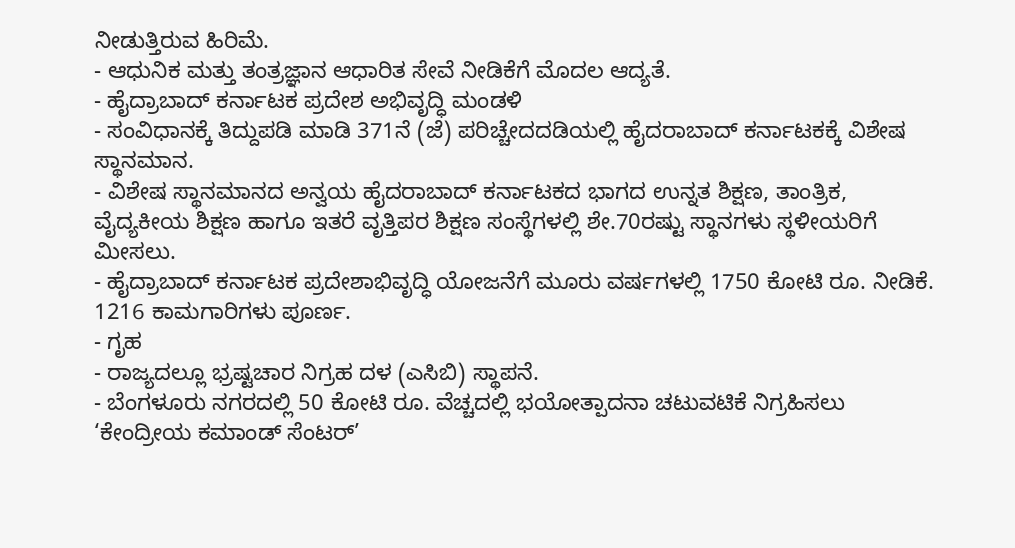ನೀಡುತ್ತಿರುವ ಹಿರಿಮೆ.
- ಆಧುನಿಕ ಮತ್ತು ತಂತ್ರಜ್ಞಾನ ಆಧಾರಿತ ಸೇವೆ ನೀಡಿಕೆಗೆ ಮೊದಲ ಆದ್ಯತೆ.
- ಹೈದ್ರಾಬಾದ್ ಕರ್ನಾಟಕ ಪ್ರದೇಶ ಅಭಿವೃದ್ಧಿ ಮಂಡಳಿ
- ಸಂವಿಧಾನಕ್ಕೆ ತಿದ್ದುಪಡಿ ಮಾಡಿ 371ನೆ (ಜೆ) ಪರಿಚ್ಚೇದದಡಿಯಲ್ಲಿ ಹೈದರಾಬಾದ್ ಕರ್ನಾಟಕಕ್ಕೆ ವಿಶೇಷ ಸ್ಥಾನಮಾನ.
- ವಿಶೇಷ ಸ್ಥಾನಮಾನದ ಅನ್ವಯ ಹೈದರಾಬಾದ್ ಕರ್ನಾಟಕದ ಭಾಗದ ಉನ್ನತ ಶಿಕ್ಷಣ, ತಾಂತ್ರಿಕ, ವೈದ್ಯಕೀಯ ಶಿಕ್ಷಣ ಹಾಗೂ ಇತರೆ ವೃತ್ತಿಪರ ಶಿಕ್ಷಣ ಸಂಸ್ಥೆಗಳಲ್ಲಿ ಶೇ.70ರಷ್ಟು ಸ್ಥಾನಗಳು ಸ್ಥಳೀಯರಿಗೆ ಮೀಸಲು.
- ಹೈದ್ರಾಬಾದ್ ಕರ್ನಾಟಕ ಪ್ರದೇಶಾಭಿವೃದ್ಧಿ ಯೋಜನೆಗೆ ಮೂರು ವರ್ಷಗಳಲ್ಲಿ 1750 ಕೋಟಿ ರೂ. ನೀಡಿಕೆ. 1216 ಕಾಮಗಾರಿಗಳು ಪೂರ್ಣ.
- ಗೃಹ
- ರಾಜ್ಯದಲ್ಲೂ ಭ್ರಷ್ಟಚಾರ ನಿಗ್ರಹ ದಳ (ಎಸಿಬಿ) ಸ್ಥಾಪನೆ.
- ಬೆಂಗಳೂರು ನಗರದಲ್ಲಿ 50 ಕೋಟಿ ರೂ. ವೆಚ್ಚದಲ್ಲಿ ಭಯೋತ್ಪಾದನಾ ಚಟುವಟಿಕೆ ನಿಗ್ರಹಿಸಲು ‘ಕೇಂದ್ರೀಯ ಕಮಾಂಡ್ ಸೆಂಟರ್’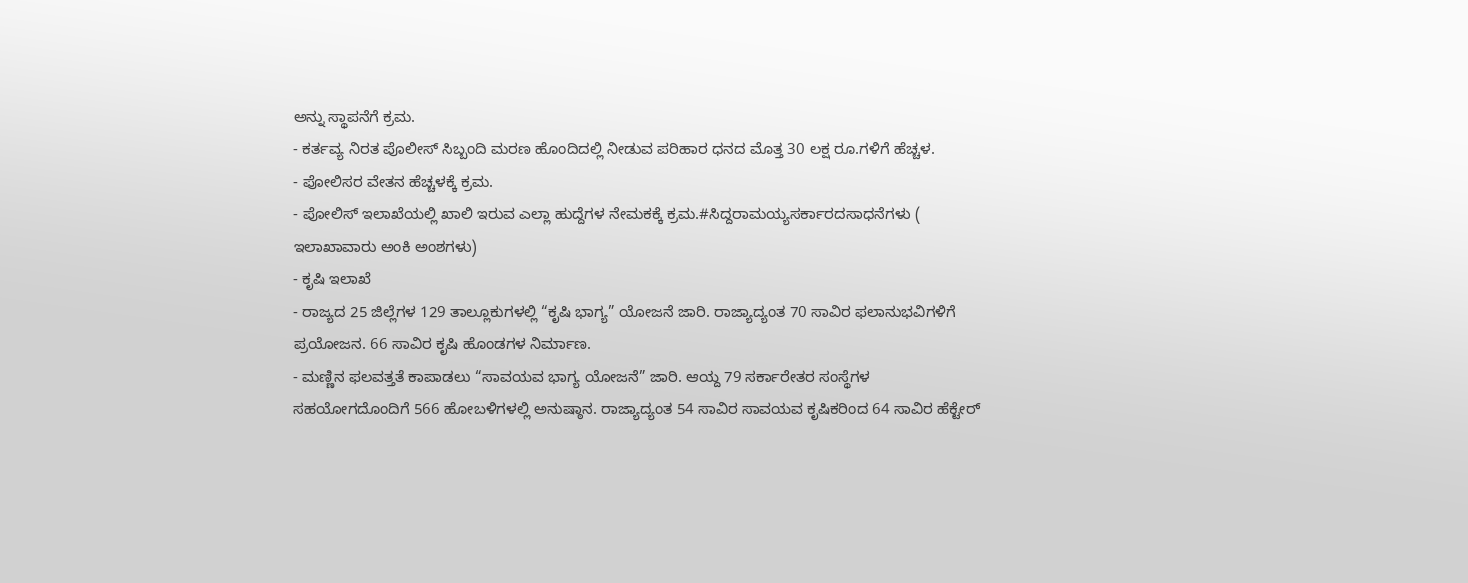ಅನ್ನು ಸ್ಥಾಪನೆಗೆ ಕ್ರಮ.
- ಕರ್ತವ್ಯ ನಿರತ ಪೊಲೀಸ್ ಸಿಬ್ಬಂದಿ ಮರಣ ಹೊಂದಿದಲ್ಲಿ ನೀಡುವ ಪರಿಹಾರ ಧನದ ಮೊತ್ತ 30 ಲಕ್ಷ ರೂ.ಗಳಿಗೆ ಹೆಚ್ಚಳ.
- ಪೋಲಿಸರ ವೇತನ ಹೆಚ್ಚಳಕ್ಕೆ ಕ್ರಮ.
- ಪೋಲಿಸ್ ಇಲಾಖೆಯಲ್ಲಿ ಖಾಲಿ ಇರುವ ಎಲ್ಲಾ ಹುದ್ದೆಗಳ ನೇಮಕಕ್ಕೆ ಕ್ರಮ.#ಸಿದ್ದರಾಮಯ್ಯಸರ್ಕಾರದಸಾಧನೆಗಳು ( ಇಲಾಖಾವಾರು ಅಂಕಿ ಅಂಶಗಳು)
- ಕೃಷಿ ಇಲಾಖೆ
- ರಾಜ್ಯದ 25 ಜಿಲ್ಲೆಗಳ 129 ತಾಲ್ಲೂಕುಗಳಲ್ಲಿ “ಕೃಷಿ ಭಾಗ್ಯ” ಯೋಜನೆ ಜಾರಿ. ರಾಜ್ಯಾದ್ಯಂತ 70 ಸಾವಿರ ಫಲಾನುಭವಿಗಳಿಗೆ ಪ್ರಯೋಜನ. 66 ಸಾವಿರ ಕೃಷಿ ಹೊಂಡಗಳ ನಿರ್ಮಾಣ.
- ಮಣ್ಣಿನ ಫಲವತ್ತತೆ ಕಾಪಾಡಲು “ಸಾವಯವ ಭಾಗ್ಯ ಯೋಜನೆ” ಜಾರಿ. ಆಯ್ದ 79 ಸರ್ಕಾರೇತರ ಸಂಸ್ಥೆಗಳ ಸಹಯೋಗದೊಂದಿಗೆ 566 ಹೋಬಳಿಗಳಲ್ಲಿ ಅನುಷ್ಠಾನ. ರಾಜ್ಯಾದ್ಯಂತ 54 ಸಾವಿರ ಸಾವಯವ ಕೃಷಿಕರಿಂದ 64 ಸಾವಿರ ಹೆಕ್ಟೇರ್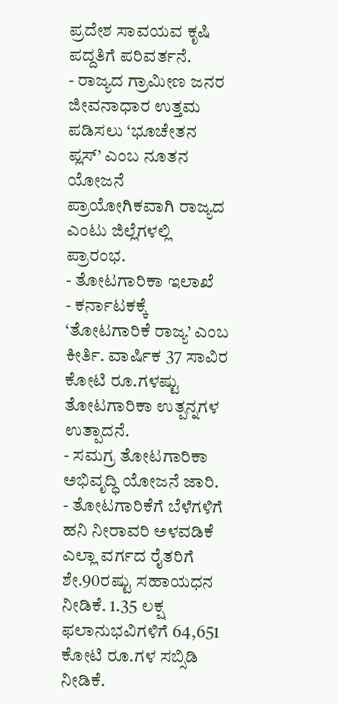ಪ್ರದೇಶ ಸಾವಯವ ಕೃಷಿ ಪದ್ದತಿಗೆ ಪರಿವರ್ತನೆ.
- ರಾಜ್ಯದ ಗ್ರಾಮೀಣ ಜನರ ಜೀವನಾಧಾರ ಉತ್ತಮ ಪಡಿಸಲು ‘ಭೂಚೇತನ ಪ್ಲಸ್’ ಎಂಬ ನೂತನ ಯೋಜನೆ ಪ್ರಾಯೋಗಿಕವಾಗಿ ರಾಜ್ಯದ ಎಂಟು ಜಿಲ್ಲೆಗಳಲ್ಲಿ ಪ್ರಾರಂಭ.
- ತೋಟಗಾರಿಕಾ ಇಲಾಖೆ
- ಕರ್ನಾಟಕಕ್ಕೆ ‘ತೋಟಗಾರಿಕೆ ರಾಜ್ಯ’ ಎಂಬ ಕೀರ್ತಿ. ವಾರ್ಷಿಕ 37 ಸಾವಿರ ಕೋಟಿ ರೂ.ಗಳಷ್ಟು ತೋಟಗಾರಿಕಾ ಉತ್ಪನ್ನಗಳ ಉತ್ಪಾದನೆ.
- ಸಮಗ್ರ ತೋಟಗಾರಿಕಾ ಅಭಿವೃದ್ಧಿ ಯೋಜನೆ ಜಾರಿ.
- ತೋಟಗಾರಿಕೆಗೆ ಬೆಳೆಗಳಿಗೆ ಹನಿ ನೀರಾವರಿ ಅಳವಡಿಕೆ ಎಲ್ಲಾ ವರ್ಗದ ರೈತರಿಗೆ ಶೇ.90ರಷ್ಟು ಸಹಾಯಧನ ನೀಡಿಕೆ. 1.35 ಲಕ್ಷ ಫಲಾನುಭವಿಗಳಿಗೆ 64,651 ಕೋಟಿ ರೂ.ಗಳ ಸಬ್ಸಿಡಿ ನೀಡಿಕೆ.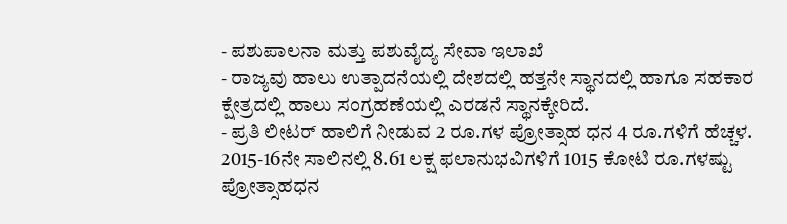- ಪಶುಪಾಲನಾ ಮತ್ತು ಪಶುವೈದ್ಯ ಸೇವಾ ಇಲಾಖೆ
- ರಾಜ್ಯವು ಹಾಲು ಉತ್ಪಾದನೆಯಲ್ಲಿ ದೇಶದಲ್ಲಿ ಹತ್ತನೇ ಸ್ಥಾನದಲ್ಲಿ ಹಾಗೂ ಸಹಕಾರ ಕ್ಷೇತ್ರದಲ್ಲಿ ಹಾಲು ಸಂಗ್ರಹಣೆಯಲ್ಲಿ ಎರಡನೆ ಸ್ಥಾನಕ್ಕೇರಿದೆ.
- ಪ್ರತಿ ಲೀಟರ್ ಹಾಲಿಗೆ ನೀಡುವ 2 ರೂ.ಗಳ ಪ್ರೋತ್ಸಾಹ ಧನ 4 ರೂ.ಗಳಿಗೆ ಹೆಚ್ಚಳ. 2015-16ನೇ ಸಾಲಿನಲ್ಲಿ 8.61 ಲಕ್ಷ ಫಲಾನುಭವಿಗಳಿಗೆ 1015 ಕೋಟಿ ರೂ.ಗಳಷ್ಟು ಪ್ರೋತ್ಸಾಹಧನ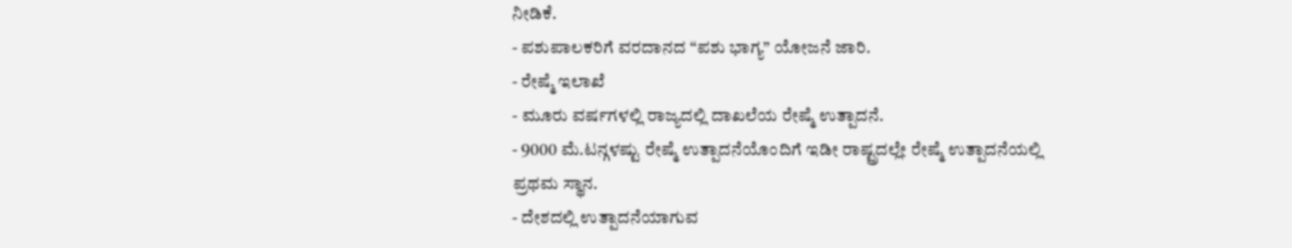ನೀಡಿಕೆ.
- ಪಶುಪಾಲಕರಿಗೆ ವರದಾನದ “ಪಶು ಭಾಗ್ಯ” ಯೋಜನೆ ಜಾರಿ.
- ರೇಷ್ಮೆ ಇಲಾಖೆ
- ಮೂರು ವರ್ಷಗಳಲ್ಲಿ ರಾಜ್ಯದಲ್ಲಿ ದಾಖಲೆಯ ರೇಷ್ಮೆ ಉತ್ಪಾದನೆ.
- 9000 ಮೆ.ಟನ್ಗಳಷ್ಟು ರೇಷ್ಮೆ ಉತ್ಪಾದನೆಯೊಂದಿಗೆ ಇಡೀ ರಾಷ್ಟ್ರದಲ್ಲೇ ರೇಷ್ಮೆ ಉತ್ಪಾದನೆಯಲ್ಲಿ ಪ್ರಥಮ ಸ್ಥಾನ.
- ದೇಶದಲ್ಲಿ ಉತ್ಪಾದನೆಯಾಗುವ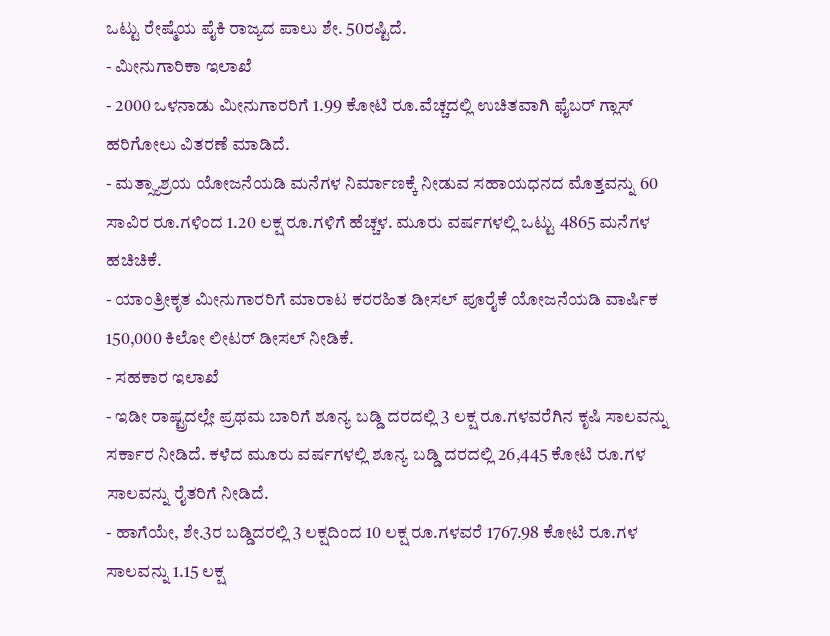ಒಟ್ಟು ರೇಷ್ಮೆಯ ಪೈಕಿ ರಾಜ್ಯದ ಪಾಲು ಶೇ. 50ರಷ್ಟಿದೆ.
- ಮೀನುಗಾರಿಕಾ ಇಲಾಖೆ
- 2000 ಒಳನಾಡು ಮೀನುಗಾರರಿಗೆ 1.99 ಕೋಟಿ ರೂ.ವೆಚ್ಚದಲ್ಲಿ ಉಚಿತವಾಗಿ ಫೈಬರ್ ಗ್ಲಾಸ್ ಹರಿಗೋಲು ವಿತರಣೆ ಮಾಡಿದೆ.
- ಮತ್ಸ್ಯಾಶ್ರಯ ಯೋಜನೆಯಡಿ ಮನೆಗಳ ನಿರ್ಮಾಣಕ್ಕೆ ನೀಡುವ ಸಹಾಯಧನದ ಮೊತ್ತವನ್ನು 60 ಸಾವಿರ ರೂ.ಗಳಿಂದ 1.20 ಲಕ್ಷ ರೂ.ಗಳಿಗೆ ಹೆಚ್ಚಳ. ಮೂರು ವರ್ಷಗಳಲ್ಲಿ ಒಟ್ಟು 4865 ಮನೆಗಳ ಹಚಿಚಿಕೆ.
- ಯಾಂತ್ರೀಕೃತ ಮೀನುಗಾರರಿಗೆ ಮಾರಾಟ ಕರರಹಿತ ಡೀಸಲ್ ಪೂರೈಕೆ ಯೋಜನೆಯಡಿ ವಾರ್ಷಿಕ 150,000 ಕಿಲೋ ಲೀಟರ್ ಡೀಸಲ್ ನೀಡಿಕೆ.
- ಸಹಕಾರ ಇಲಾಖೆ
- ಇಡೀ ರಾಷ್ಟ್ರದಲ್ಲೇ ಪ್ರಥಮ ಬಾರಿಗೆ ಶೂನ್ಯ ಬಡ್ಡಿ ದರದಲ್ಲಿ 3 ಲಕ್ಷ ರೂ.ಗಳವರೆಗಿನ ಕೃಷಿ ಸಾಲವನ್ನು ಸರ್ಕಾರ ನೀಡಿದೆ. ಕಳೆದ ಮೂರು ವರ್ಷಗಳಲ್ಲಿ ಶೂನ್ಯ ಬಡ್ಡಿ ದರದಲ್ಲಿ 26,445 ಕೋಟಿ ರೂ.ಗಳ ಸಾಲವನ್ನು ರೈತರಿಗೆ ನೀಡಿದೆ.
- ಹಾಗೆಯೇ, ಶೇ.3ರ ಬಡ್ಡಿದರಲ್ಲಿ 3 ಲಕ್ಷದಿಂದ 10 ಲಕ್ಷ ರೂ.ಗಳವರೆ 1767.98 ಕೋಟಿ ರೂ.ಗಳ ಸಾಲವನ್ನು 1.15 ಲಕ್ಷ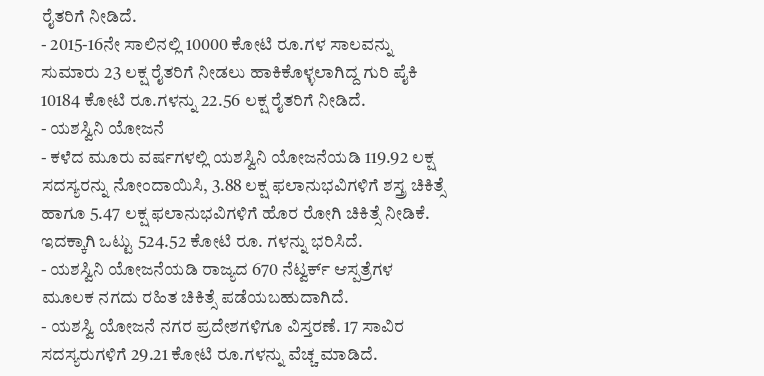ರೈತರಿಗೆ ನೀಡಿದೆ.
- 2015-16ನೇ ಸಾಲಿನಲ್ಲಿ 10000 ಕೋಟಿ ರೂ.ಗಳ ಸಾಲವನ್ನು ಸುಮಾರು 23 ಲಕ್ಷ ರೈತರಿಗೆ ನೀಡಲು ಹಾಕಿಕೊಳ್ಳಲಾಗಿದ್ದ ಗುರಿ ಪೈಕಿ 10184 ಕೋಟಿ ರೂ.ಗಳನ್ನು 22.56 ಲಕ್ಷ ರೈತರಿಗೆ ನೀಡಿದೆ.
- ಯಶಸ್ವಿನಿ ಯೋಜನೆ
- ಕಳೆದ ಮೂರು ವರ್ಷಗಳಲ್ಲಿ ಯಶಸ್ವಿನಿ ಯೋಜನೆಯಡಿ 119.92 ಲಕ್ಷ ಸದಸ್ಯರನ್ನು ನೋಂದಾಯಿಸಿ, 3.88 ಲಕ್ಷ ಫಲಾನುಭವಿಗಳಿಗೆ ಶಸ್ತ್ರ ಚಿಕಿತ್ಸೆ ಹಾಗೂ 5.47 ಲಕ್ಷ ಫಲಾನುಭವಿಗಳಿಗೆ ಹೊರ ರೋಗಿ ಚಿಕಿತ್ಸೆ ನೀಡಿಕೆ. ಇದಕ್ಕಾಗಿ ಒಟ್ಟು 524.52 ಕೋಟಿ ರೂ. ಗಳನ್ನು ಭರಿಸಿದೆ.
- ಯಶಸ್ವಿನಿ ಯೋಜನೆಯಡಿ ರಾಜ್ಯದ 670 ನೆಟ್ವರ್ಕ್ ಆಸ್ಪತ್ರೆಗಳ ಮೂಲಕ ನಗದು ರಹಿತ ಚಿಕಿತ್ಸೆ ಪಡೆಯಬಹುದಾಗಿದೆ.
- ಯಶಸ್ವಿ ಯೋಜನೆ ನಗರ ಪ್ರದೇಶಗಳಿಗೂ ವಿಸ್ತರಣೆ. 17 ಸಾವಿರ ಸದಸ್ಯರುಗಳಿಗೆ 29.21 ಕೋಟಿ ರೂ.ಗಳನ್ನು ವೆಚ್ಚ ಮಾಡಿದೆ.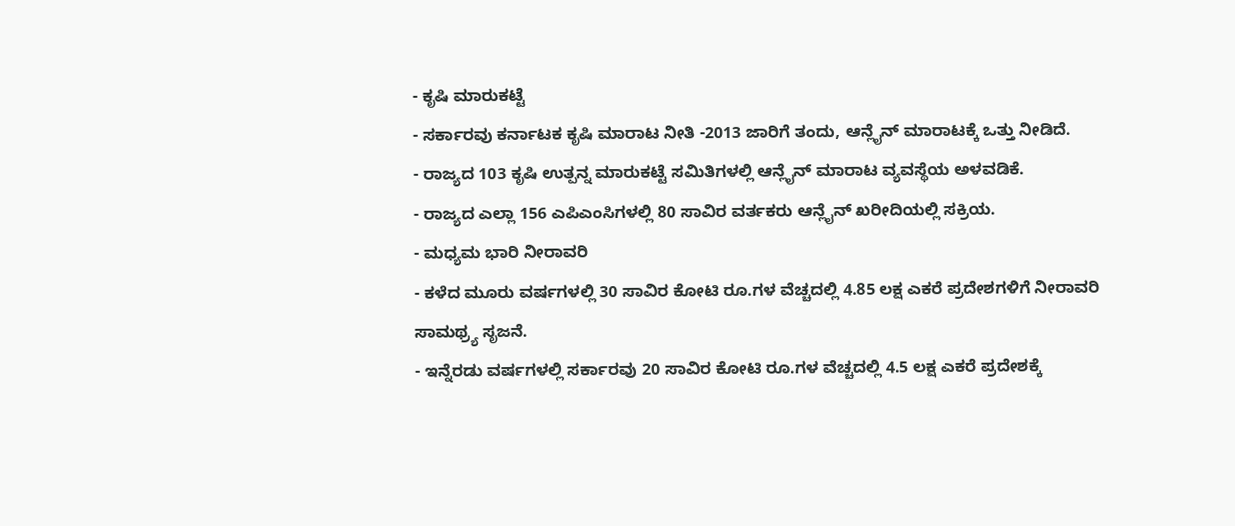- ಕೃಷಿ ಮಾರುಕಟ್ಟೆ
- ಸರ್ಕಾರವು ಕರ್ನಾಟಕ ಕೃಷಿ ಮಾರಾಟ ನೀತಿ -2013 ಜಾರಿಗೆ ತಂದು, ಆನ್ಲೈನ್ ಮಾರಾಟಕ್ಕೆ ಒತ್ತು ನೀಡಿದೆ.
- ರಾಜ್ಯದ 103 ಕೃಷಿ ಉತ್ಪನ್ನ ಮಾರುಕಟ್ಟೆ ಸಮಿತಿಗಳಲ್ಲಿ ಆನ್ಲೈನ್ ಮಾರಾಟ ವ್ಯವಸ್ಥೆಯ ಅಳವಡಿಕೆ.
- ರಾಜ್ಯದ ಎಲ್ಲಾ 156 ಎಪಿಎಂಸಿಗಳಲ್ಲಿ 80 ಸಾವಿರ ವರ್ತಕರು ಆನ್ಲೈನ್ ಖರೀದಿಯಲ್ಲಿ ಸಕ್ರಿಯ.
- ಮಧ್ಯಮ ಭಾರಿ ನೀರಾವರಿ
- ಕಳೆದ ಮೂರು ವರ್ಷಗಳಲ್ಲಿ 30 ಸಾವಿರ ಕೋಟಿ ರೂ.ಗಳ ವೆಚ್ಚದಲ್ಲಿ 4.85 ಲಕ್ಷ ಎಕರೆ ಪ್ರದೇಶಗಳಿಗೆ ನೀರಾವರಿ ಸಾಮಥ್ರ್ಯ ಸೃಜನೆ.
- ಇನ್ನೆರಡು ವರ್ಷಗಳಲ್ಲಿ ಸರ್ಕಾರವು 20 ಸಾವಿರ ಕೋಟಿ ರೂ.ಗಳ ವೆಚ್ಚದಲ್ಲಿ 4.5 ಲಕ್ಷ ಎಕರೆ ಪ್ರದೇಶಕ್ಕೆ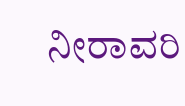ನೀರಾವರಿ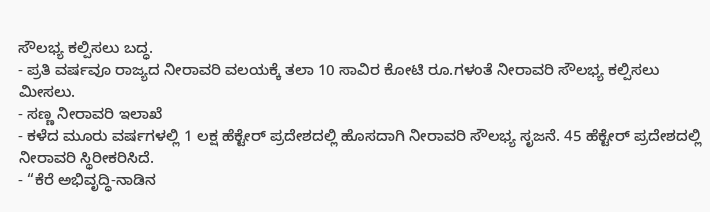ಸೌಲಭ್ಯ ಕಲ್ಪಿಸಲು ಬದ್ಧ.
- ಪ್ರತಿ ವರ್ಷವೂ ರಾಜ್ಯದ ನೀರಾವರಿ ವಲಯಕ್ಕೆ ತಲಾ 10 ಸಾವಿರ ಕೋಟಿ ರೂ.ಗಳಂತೆ ನೀರಾವರಿ ಸೌಲಭ್ಯ ಕಲ್ಪಿಸಲು ಮೀಸಲು.
- ಸಣ್ಣ ನೀರಾವರಿ ಇಲಾಖೆ
- ಕಳೆದ ಮೂರು ವರ್ಷಗಳಲ್ಲಿ 1 ಲಕ್ಷ ಹೆಕ್ಟೇರ್ ಪ್ರದೇಶದಲ್ಲಿ ಹೊಸದಾಗಿ ನೀರಾವರಿ ಸೌಲಭ್ಯ ಸೃಜನೆ. 45 ಹೆಕ್ಟೇರ್ ಪ್ರದೇಶದಲ್ಲಿ ನೀರಾವರಿ ಸ್ಥಿರೀಕರಿಸಿದೆ.
- “ಕೆರೆ ಅಭಿವೃದ್ಧಿ-ನಾಡಿನ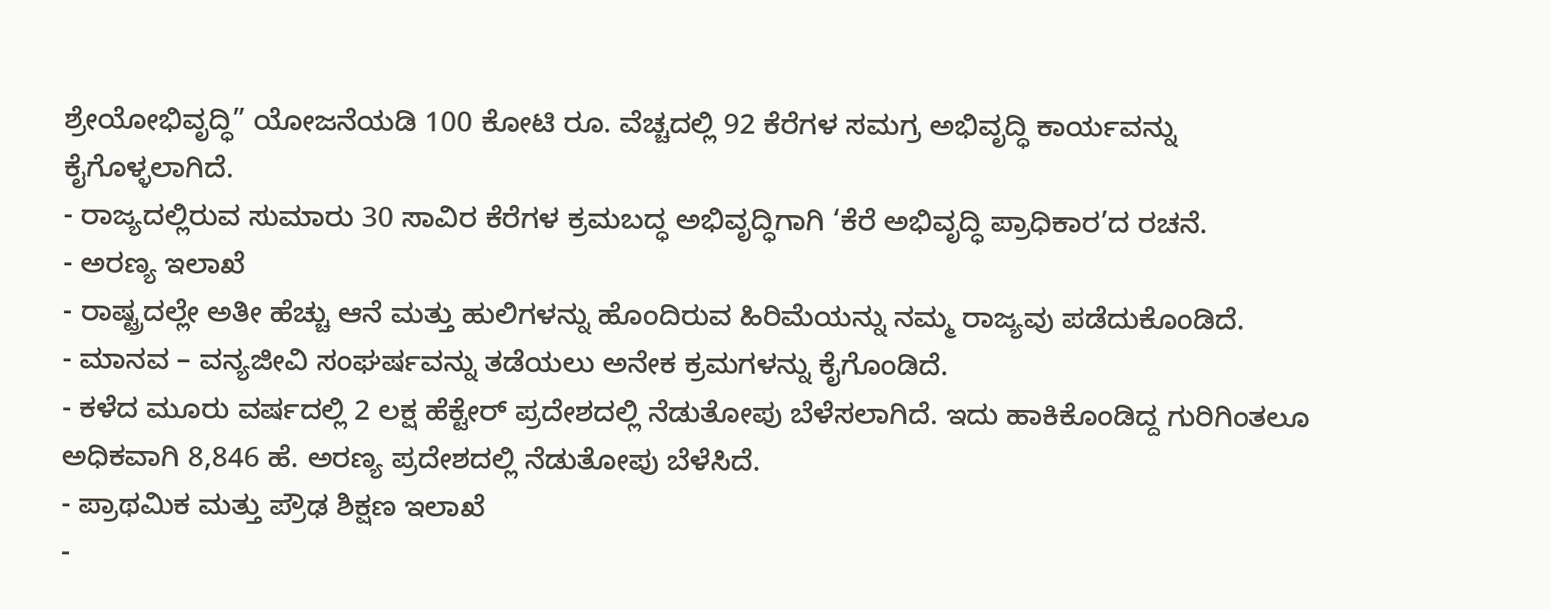ಶ್ರೇಯೋಭಿವೃದ್ಧಿ” ಯೋಜನೆಯಡಿ 100 ಕೋಟಿ ರೂ. ವೆಚ್ಚದಲ್ಲಿ 92 ಕೆರೆಗಳ ಸಮಗ್ರ ಅಭಿವೃದ್ಧಿ ಕಾರ್ಯವನ್ನು ಕೈಗೊಳ್ಳಲಾಗಿದೆ.
- ರಾಜ್ಯದಲ್ಲಿರುವ ಸುಮಾರು 30 ಸಾವಿರ ಕೆರೆಗಳ ಕ್ರಮಬದ್ಧ ಅಭಿವೃದ್ಧಿಗಾಗಿ ‘ಕೆರೆ ಅಭಿವೃದ್ಧಿ ಪ್ರಾಧಿಕಾರ’ದ ರಚನೆ.
- ಅರಣ್ಯ ಇಲಾಖೆ
- ರಾಷ್ಟ್ರದಲ್ಲೇ ಅತೀ ಹೆಚ್ಚು ಆನೆ ಮತ್ತು ಹುಲಿಗಳನ್ನು ಹೊಂದಿರುವ ಹಿರಿಮೆಯನ್ನು ನಮ್ಮ ರಾಜ್ಯವು ಪಡೆದುಕೊಂಡಿದೆ.
- ಮಾನವ – ವನ್ಯಜೀವಿ ಸಂಘರ್ಷವನ್ನು ತಡೆಯಲು ಅನೇಕ ಕ್ರಮಗಳನ್ನು ಕೈಗೊಂಡಿದೆ.
- ಕಳೆದ ಮೂರು ವರ್ಷದಲ್ಲಿ 2 ಲಕ್ಷ ಹೆಕ್ಟೇರ್ ಪ್ರದೇಶದಲ್ಲಿ ನೆಡುತೋಪು ಬೆಳೆಸಲಾಗಿದೆ. ಇದು ಹಾಕಿಕೊಂಡಿದ್ದ ಗುರಿಗಿಂತಲೂ ಅಧಿಕವಾಗಿ 8,846 ಹೆ. ಅರಣ್ಯ ಪ್ರದೇಶದಲ್ಲಿ ನೆಡುತೋಪು ಬೆಳೆಸಿದೆ.
- ಪ್ರಾಥಮಿಕ ಮತ್ತು ಪ್ರೌಢ ಶಿಕ್ಷಣ ಇಲಾಖೆ
-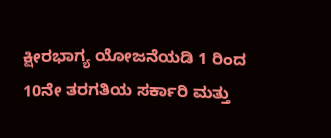ಕ್ಷೀರಭಾಗ್ಯ ಯೋಜನೆಯಡಿ 1 ರಿಂದ 10ನೇ ತರಗತಿಯ ಸರ್ಕಾರಿ ಮತ್ತು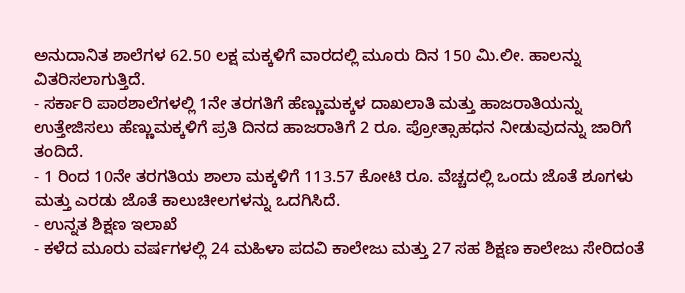ಅನುದಾನಿತ ಶಾಲೆಗಳ 62.50 ಲಕ್ಷ ಮಕ್ಕಳಿಗೆ ವಾರದಲ್ಲಿ ಮೂರು ದಿನ 150 ಮಿ.ಲೀ. ಹಾಲನ್ನು ವಿತರಿಸಲಾಗುತ್ತಿದೆ.
- ಸರ್ಕಾರಿ ಪಾಠಶಾಲೆಗಳಲ್ಲಿ 1ನೇ ತರಗತಿಗೆ ಹೆಣ್ಣುಮಕ್ಕಳ ದಾಖಲಾತಿ ಮತ್ತು ಹಾಜರಾತಿಯನ್ನು ಉತ್ತೇಜಿಸಲು ಹೆಣ್ಣುಮಕ್ಕಳಿಗೆ ಪ್ರತಿ ದಿನದ ಹಾಜರಾತಿಗೆ 2 ರೂ. ಪ್ರೋತ್ಸಾಹಧನ ನೀಡುವುದನ್ನು ಜಾರಿಗೆ ತಂದಿದೆ.
- 1 ರಿಂದ 10ನೇ ತರಗತಿಯ ಶಾಲಾ ಮಕ್ಕಳಿಗೆ 113.57 ಕೋಟಿ ರೂ. ವೆಚ್ಚದಲ್ಲಿ ಒಂದು ಜೊತೆ ಶೂಗಳು ಮತ್ತು ಎರಡು ಜೊತೆ ಕಾಲುಚೀಲಗಳನ್ನು ಒದಗಿಸಿದೆ.
- ಉನ್ನತ ಶಿಕ್ಷಣ ಇಲಾಖೆ
- ಕಳೆದ ಮೂರು ವರ್ಷಗಳಲ್ಲಿ 24 ಮಹಿಳಾ ಪದವಿ ಕಾಲೇಜು ಮತ್ತು 27 ಸಹ ಶಿಕ್ಷಣ ಕಾಲೇಜು ಸೇರಿದಂತೆ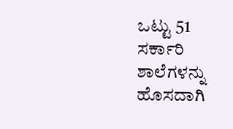ಒಟ್ಟು 51 ಸರ್ಕಾರಿ ಶಾಲೆಗಳನ್ನು ಹೊಸದಾಗಿ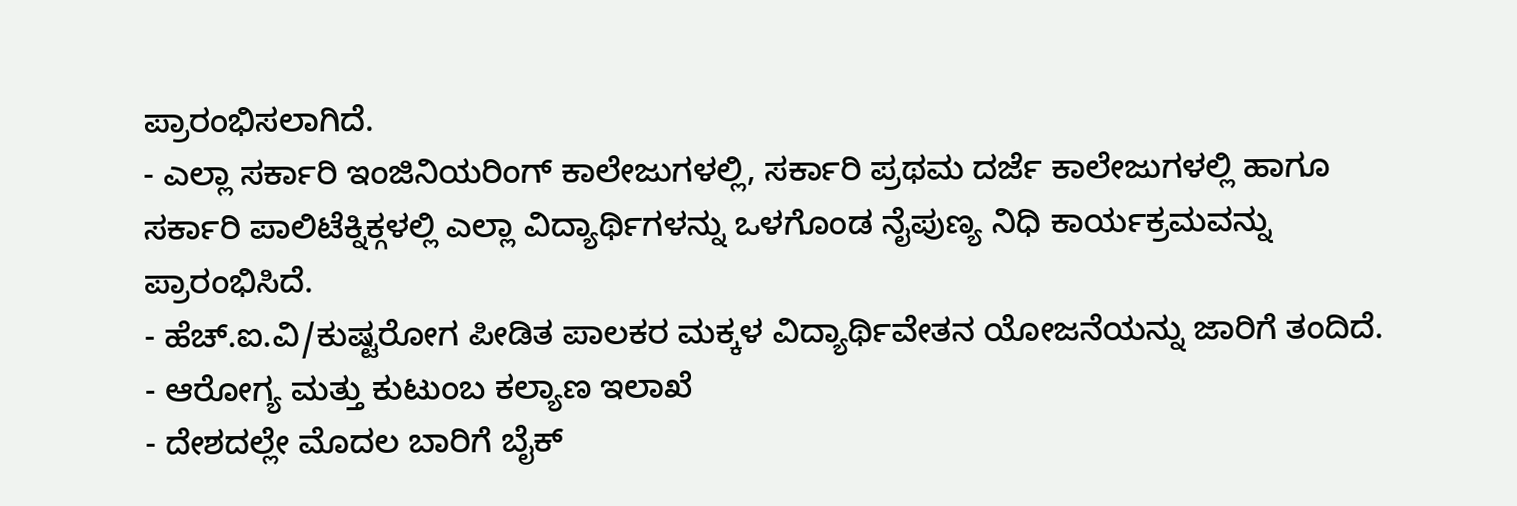ಪ್ರಾರಂಭಿಸಲಾಗಿದೆ.
- ಎಲ್ಲಾ ಸರ್ಕಾರಿ ಇಂಜಿನಿಯರಿಂಗ್ ಕಾಲೇಜುಗಳಲ್ಲಿ, ಸರ್ಕಾರಿ ಪ್ರಥಮ ದರ್ಜೆ ಕಾಲೇಜುಗಳಲ್ಲಿ ಹಾಗೂ ಸರ್ಕಾರಿ ಪಾಲಿಟೆಕ್ನಿಕ್ಗಳಲ್ಲಿ ಎಲ್ಲಾ ವಿದ್ಯಾರ್ಥಿಗಳನ್ನು ಒಳಗೊಂಡ ನೈಪುಣ್ಯ ನಿಧಿ ಕಾರ್ಯಕ್ರಮವನ್ನು ಪ್ರಾರಂಭಿಸಿದೆ.
- ಹೆಚ್.ಐ.ವಿ/ಕುಷ್ಟರೋಗ ಪೀಡಿತ ಪಾಲಕರ ಮಕ್ಕಳ ವಿದ್ಯಾರ್ಥಿವೇತನ ಯೋಜನೆಯನ್ನು ಜಾರಿಗೆ ತಂದಿದೆ.
- ಆರೋಗ್ಯ ಮತ್ತು ಕುಟುಂಬ ಕಲ್ಯಾಣ ಇಲಾಖೆ
- ದೇಶದಲ್ಲೇ ಮೊದಲ ಬಾರಿಗೆ ಬೈಕ್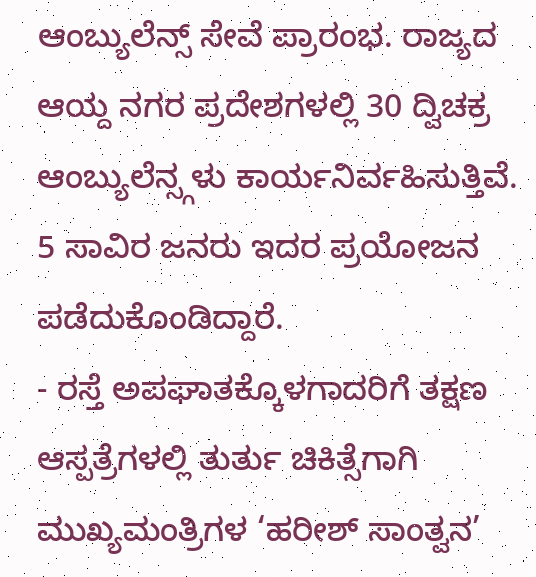ಆಂಬ್ಯುಲೆನ್ಸ್ ಸೇವೆ ಪ್ರಾರಂಭ. ರಾಜ್ಯದ ಆಯ್ದ ನಗರ ಪ್ರದೇಶಗಳಲ್ಲಿ 30 ದ್ವಿಚಕ್ರ ಆಂಬ್ಯುಲೆನ್ಸ್ಗಳು ಕಾರ್ಯನಿರ್ವಹಿಸುತ್ತಿವೆ. 5 ಸಾವಿರ ಜನರು ಇದರ ಪ್ರಯೋಜನ ಪಡೆದುಕೊಂಡಿದ್ದಾರೆ.
- ರಸ್ತೆ ಅಪಘಾತಕ್ಕೊಳಗಾದರಿಗೆ ತಕ್ಷಣ ಆಸ್ಪತ್ರೆಗಳಲ್ಲಿ ತುರ್ತು ಚಿಕಿತ್ಸೆಗಾಗಿ ಮುಖ್ಯಮಂತ್ರಿಗಳ ‘ಹರೀಶ್ ಸಾಂತ್ವನ’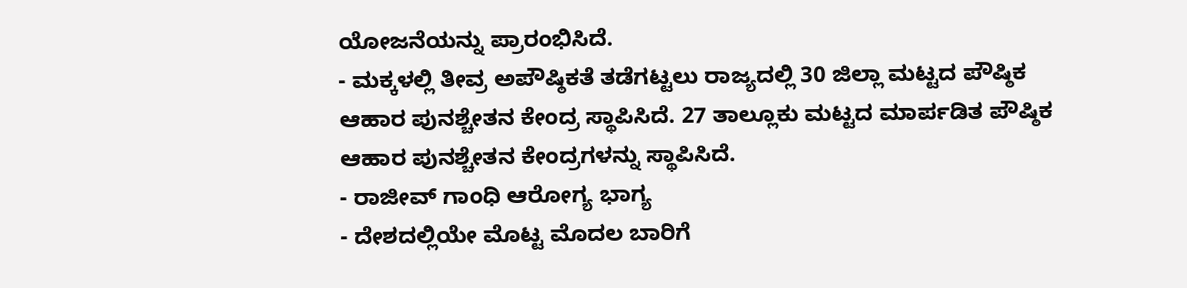ಯೋಜನೆಯನ್ನು ಪ್ರಾರಂಭಿಸಿದೆ.
- ಮಕ್ಕಳಲ್ಲಿ ತೀವ್ರ ಅಪೌಷ್ಠಿಕತೆ ತಡೆಗಟ್ಟಲು ರಾಜ್ಯದಲ್ಲಿ 30 ಜಿಲ್ಲಾ ಮಟ್ಟದ ಪೌಷ್ಠಿಕ ಆಹಾರ ಪುನಶ್ಚೇತನ ಕೇಂದ್ರ ಸ್ಥಾಪಿಸಿದೆ. 27 ತಾಲ್ಲೂಕು ಮಟ್ಟದ ಮಾರ್ಪಡಿತ ಪೌಷ್ಠಿಕ ಆಹಾರ ಪುನಶ್ಚೇತನ ಕೇಂದ್ರಗಳನ್ನು ಸ್ಥಾಪಿಸಿದೆ.
- ರಾಜೀವ್ ಗಾಂಧಿ ಆರೋಗ್ಯ ಭಾಗ್ಯ
- ದೇಶದಲ್ಲಿಯೇ ಮೊಟ್ಟ ಮೊದಲ ಬಾರಿಗೆ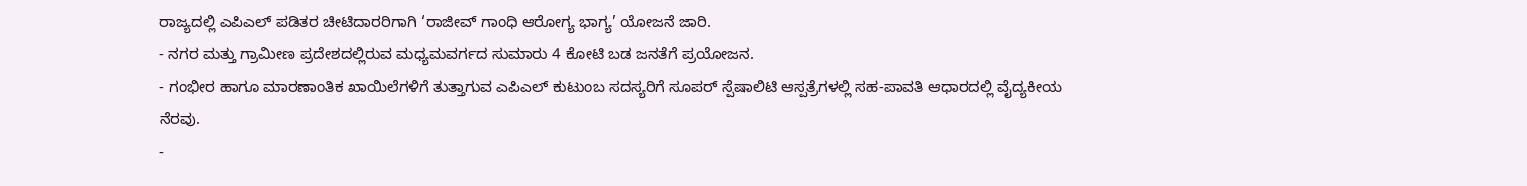ರಾಜ್ಯದಲ್ಲಿ ಎಪಿಎಲ್ ಪಡಿತರ ಚೀಟಿದಾರರಿಗಾಗಿ ‘ರಾಜೀವ್ ಗಾಂಧಿ ಆರೋಗ್ಯ ಭಾಗ್ಯ’ ಯೋಜನೆ ಜಾರಿ.
- ನಗರ ಮತ್ತು ಗ್ರಾಮೀಣ ಪ್ರದೇಶದಲ್ಲಿರುವ ಮಧ್ಯಮವರ್ಗದ ಸುಮಾರು 4 ಕೋಟಿ ಬಡ ಜನತೆಗೆ ಪ್ರಯೋಜನ.
- ಗಂಭೀರ ಹಾಗೂ ಮಾರಣಾಂತಿಕ ಖಾಯಿಲೆಗಳಿಗೆ ತುತ್ತಾಗುವ ಎಪಿಎಲ್ ಕುಟುಂಬ ಸದಸ್ಯರಿಗೆ ಸೂಪರ್ ಸ್ಪೆಷಾಲಿಟಿ ಆಸ್ಪತ್ರೆಗಳಲ್ಲಿ ಸಹ-ಪಾವತಿ ಆಧಾರದಲ್ಲಿ ವೈದ್ಯಕೀಯ ನೆರವು.
-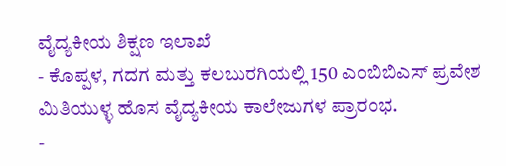ವೈದ್ಯಕೀಯ ಶಿಕ್ಷಣ ಇಲಾಖೆ
- ಕೊಪ್ಪಳ, ಗದಗ ಮತ್ತು ಕಲಬುರಗಿಯಲ್ಲಿ 150 ಎಂಬಿಬಿಎಸ್ ಪ್ರವೇಶ ಮಿತಿಯುಳ್ಳ ಹೊಸ ವೈದ್ಯಕೀಯ ಕಾಲೇಜುಗಳ ಪ್ರಾರಂಭ.
-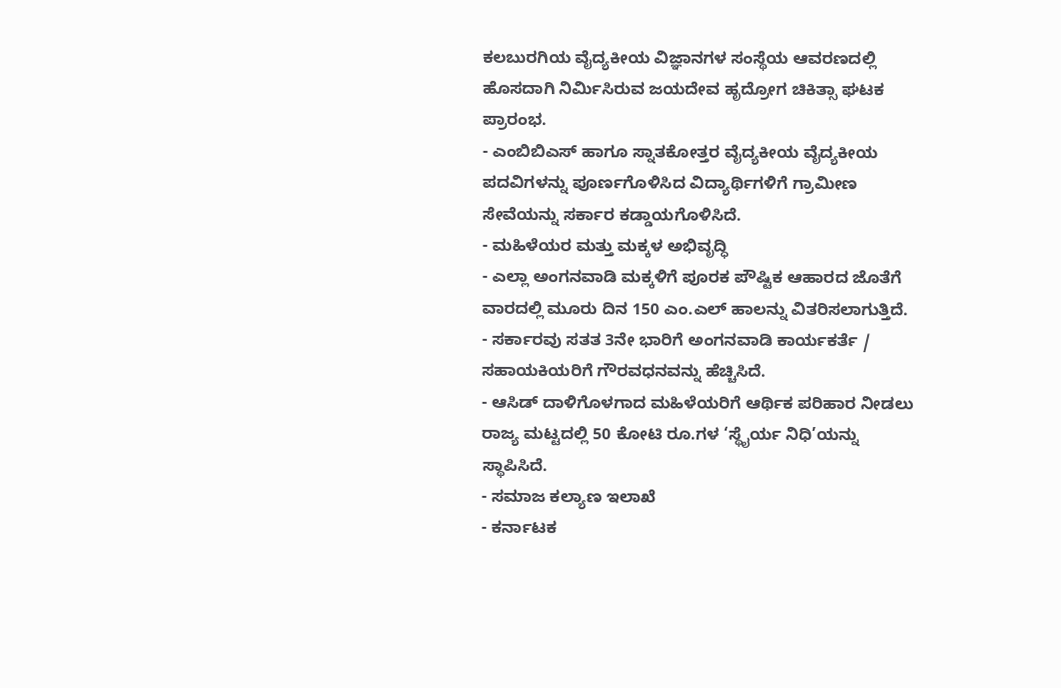ಕಲಬುರಗಿಯ ವೈದ್ಯಕೀಯ ವಿಜ್ಞಾನಗಳ ಸಂಸ್ಥೆಯ ಆವರಣದಲ್ಲಿ ಹೊಸದಾಗಿ ನಿರ್ಮಿಸಿರುವ ಜಯದೇವ ಹೃದ್ರೋಗ ಚಿಕಿತ್ಸಾ ಘಟಕ ಪ್ರಾರಂಭ.
- ಎಂಬಿಬಿಎಸ್ ಹಾಗೂ ಸ್ನಾತಕೋತ್ತರ ವೈದ್ಯಕೀಯ ವೈದ್ಯಕೀಯ ಪದವಿಗಳನ್ನು ಪೂರ್ಣಗೊಳಿಸಿದ ವಿದ್ಯಾರ್ಥಿಗಳಿಗೆ ಗ್ರಾಮೀಣ ಸೇವೆಯನ್ನು ಸರ್ಕಾರ ಕಡ್ಡಾಯಗೊಳಿಸಿದೆ.
- ಮಹಿಳೆಯರ ಮತ್ತು ಮಕ್ಕಳ ಅಭಿವೃದ್ಧಿ
- ಎಲ್ಲಾ ಅಂಗನವಾಡಿ ಮಕ್ಕಳಿಗೆ ಪೂರಕ ಪೌಷ್ಟಿಕ ಆಹಾರದ ಜೊತೆಗೆ ವಾರದಲ್ಲಿ ಮೂರು ದಿನ 150 ಎಂ.ಎಲ್ ಹಾಲನ್ನು ವಿತರಿಸಲಾಗುತ್ತಿದೆ.
- ಸರ್ಕಾರವು ಸತತ 3ನೇ ಭಾರಿಗೆ ಅಂಗನವಾಡಿ ಕಾರ್ಯಕರ್ತೆ / ಸಹಾಯಕಿಯರಿಗೆ ಗೌರವಧನವನ್ನು ಹೆಚ್ಚಿಸಿದೆ.
- ಆಸಿಡ್ ದಾಳಿಗೊಳಗಾದ ಮಹಿಳೆಯರಿಗೆ ಆರ್ಥಿಕ ಪರಿಹಾರ ನೀಡಲು ರಾಜ್ಯ ಮಟ್ಟದಲ್ಲಿ 50 ಕೋಟಿ ರೂ.ಗಳ ‘ಸ್ಥೈರ್ಯ ನಿಧಿ’ಯನ್ನು ಸ್ಥಾಪಿಸಿದೆ.
- ಸಮಾಜ ಕಲ್ಯಾಣ ಇಲಾಖೆ
- ಕರ್ನಾಟಕ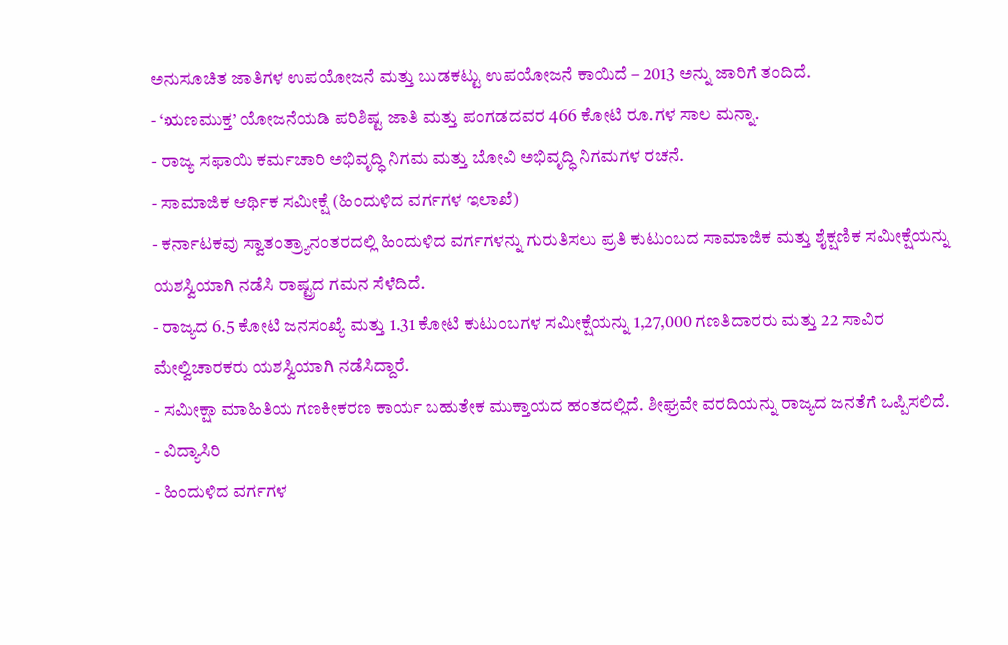ಅನುಸೂಚಿತ ಜಾತಿಗಳ ಉಪಯೋಜನೆ ಮತ್ತು ಬುಡಕಟ್ಟು ಉಪಯೋಜನೆ ಕಾಯಿದೆ – 2013 ಅನ್ನು ಜಾರಿಗೆ ತಂದಿದೆ.
- ‘ಋಣಮುಕ್ತ’ ಯೋಜನೆಯಡಿ ಪರಿಶಿಷ್ಟ ಜಾತಿ ಮತ್ತು ಪಂಗಡದವರ 466 ಕೋಟಿ ರೂ.ಗಳ ಸಾಲ ಮನ್ನಾ.
- ರಾಜ್ಯ ಸಫಾಯಿ ಕರ್ಮಚಾರಿ ಅಭಿವೃದ್ಧಿ ನಿಗಮ ಮತ್ತು ಬೋವಿ ಅಭಿವೃದ್ಧಿ ನಿಗಮಗಳ ರಚನೆ.
- ಸಾಮಾಜಿಕ ಆರ್ಥಿಕ ಸಮೀಕ್ಷೆ (ಹಿಂದುಳಿದ ವರ್ಗಗಳ ಇಲಾಖೆ)
- ಕರ್ನಾಟಕವು ಸ್ವಾತಂತ್ರ್ಯಾನಂತರದಲ್ಲಿ ಹಿಂದುಳಿದ ವರ್ಗಗಳನ್ನು ಗುರುತಿಸಲು ಪ್ರತಿ ಕುಟುಂಬದ ಸಾಮಾಜಿಕ ಮತ್ತು ಶೈಕ್ಷಣಿಕ ಸಮೀಕ್ಷೆಯನ್ನು ಯಶಸ್ವಿಯಾಗಿ ನಡೆಸಿ ರಾಷ್ಟ್ರದ ಗಮನ ಸೆಳೆದಿದೆ.
- ರಾಜ್ಯದ 6.5 ಕೋಟಿ ಜನಸಂಖ್ಯೆ ಮತ್ತು 1.31 ಕೋಟಿ ಕುಟುಂಬಗಳ ಸಮೀಕ್ಷೆಯನ್ನು 1,27,000 ಗಣತಿದಾರರು ಮತ್ತು 22 ಸಾವಿರ ಮೇಲ್ವಿಚಾರಕರು ಯಶಸ್ವಿಯಾಗಿ ನಡೆಸಿದ್ದಾರೆ.
- ಸಮೀಕ್ಷಾ ಮಾಹಿತಿಯ ಗಣಕೀಕರಣ ಕಾರ್ಯ ಬಹುತೇಕ ಮುಕ್ತಾಯದ ಹಂತದಲ್ಲಿದೆ. ಶೀಘ್ರವೇ ವರದಿಯನ್ನು ರಾಜ್ಯದ ಜನತೆಗೆ ಒಪ್ಪಿಸಲಿದೆ.
- ವಿದ್ಯಾಸಿರಿ
- ಹಿಂದುಳಿದ ವರ್ಗಗಳ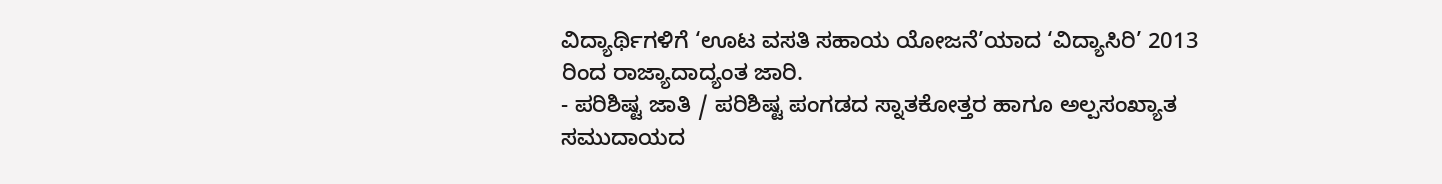ವಿದ್ಯಾರ್ಥಿಗಳಿಗೆ ‘ಊಟ ವಸತಿ ಸಹಾಯ ಯೋಜನೆ’ಯಾದ ‘ವಿದ್ಯಾಸಿರಿ’ 2013 ರಿಂದ ರಾಜ್ಯಾದಾದ್ಯಂತ ಜಾರಿ.
- ಪರಿಶಿಷ್ಟ ಜಾತಿ / ಪರಿಶಿಷ್ಟ ಪಂಗಡದ ಸ್ನಾತಕೋತ್ತರ ಹಾಗೂ ಅಲ್ಪಸಂಖ್ಯಾತ ಸಮುದಾಯದ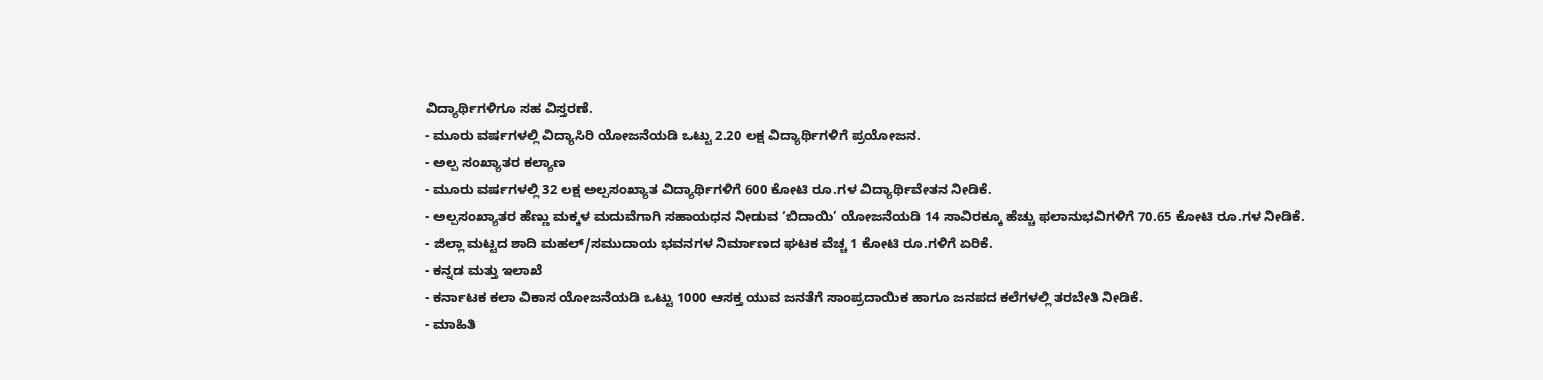ವಿದ್ಯಾರ್ಥಿಗಳಿಗೂ ಸಹ ವಿಸ್ತರಣೆ.
- ಮೂರು ವರ್ಷಗಳಲ್ಲಿ ವಿದ್ಯಾಸಿರಿ ಯೋಜನೆಯಡಿ ಒಟ್ಟು 2.20 ಲಕ್ಷ ವಿದ್ಯಾರ್ಥಿಗಳಿಗೆ ಪ್ರಯೋಜನ.
- ಅಲ್ಪ ಸಂಖ್ಯಾತರ ಕಲ್ಯಾಣ
- ಮೂರು ವರ್ಷಗಳಲ್ಲಿ 32 ಲಕ್ಷ ಅಲ್ಪಸಂಖ್ಯಾತ ವಿದ್ಯಾರ್ಥಿಗಳಿಗೆ 600 ಕೋಟಿ ರೂ.ಗಳ ವಿದ್ಯಾರ್ಥಿವೇತನ ನೀಡಿಕೆ.
- ಅಲ್ಪಸಂಖ್ಯಾತರ ಹೆಣ್ಣು ಮಕ್ಕಳ ಮದುವೆಗಾಗಿ ಸಹಾಯಧನ ನೀಡುವ ‘ಬಿದಾಯಿ’ ಯೋಜನೆಯಡಿ 14 ಸಾವಿರಕ್ಕೂ ಹೆಚ್ಚು ಫಲಾನುಭವಿಗಳಿಗೆ 70.65 ಕೋಟಿ ರೂ.ಗಳ ನೀಡಿಕೆ.
- ಜಿಲ್ಲಾ ಮಟ್ಟದ ಶಾದಿ ಮಹಲ್/ಸಮುದಾಯ ಭವನಗಳ ನಿರ್ಮಾಣದ ಘಟಕ ವೆಚ್ಚ 1 ಕೋಟಿ ರೂ.ಗಳಿಗೆ ಏರಿಕೆ.
- ಕನ್ನಡ ಮತ್ತು ಇಲಾಖೆ
- ಕರ್ನಾಟಕ ಕಲಾ ವಿಕಾಸ ಯೋಜನೆಯಡಿ ಒಟ್ಟು 1000 ಆಸಕ್ತ ಯುವ ಜನತೆಗೆ ಸಾಂಪ್ರದಾಯಿಕ ಹಾಗೂ ಜನಪದ ಕಲೆಗಳಲ್ಲಿ ತರಬೇತಿ ನೀಡಿಕೆ.
- ಮಾಹಿತಿ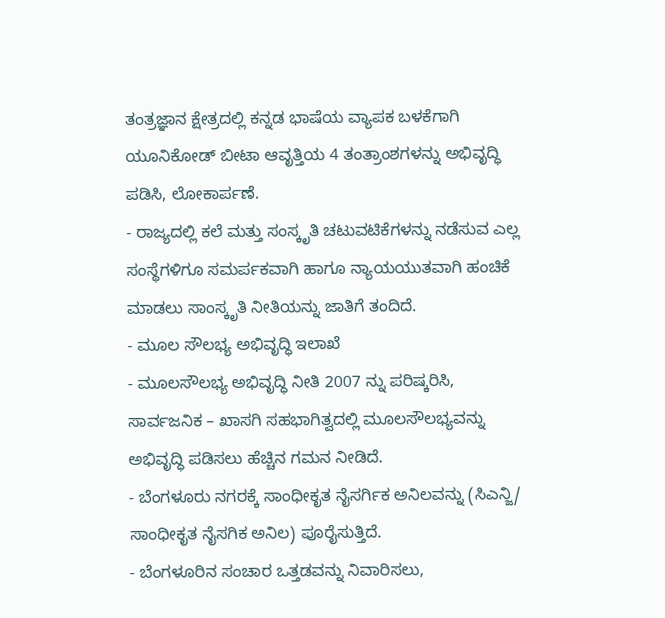ತಂತ್ರಜ್ಞಾನ ಕ್ಷೇತ್ರದಲ್ಲಿ ಕನ್ನಡ ಭಾಷೆಯ ವ್ಯಾಪಕ ಬಳಕೆಗಾಗಿ ಯೂನಿಕೋಡ್ ಬೀಟಾ ಆವೃತ್ತಿಯ 4 ತಂತ್ರಾಂಶಗಳನ್ನು ಅಭಿವೃದ್ಧಿ ಪಡಿಸಿ, ಲೋಕಾರ್ಪಣೆ.
- ರಾಜ್ಯದಲ್ಲಿ ಕಲೆ ಮತ್ತು ಸಂಸ್ಕೃತಿ ಚಟುವಟಿಕೆಗಳನ್ನು ನಡೆಸುವ ಎಲ್ಲ ಸಂಸ್ಥೆಗಳಿಗೂ ಸಮರ್ಪಕವಾಗಿ ಹಾಗೂ ನ್ಯಾಯಯುತವಾಗಿ ಹಂಚಿಕೆ ಮಾಡಲು ಸಾಂಸ್ಕೃತಿ ನೀತಿಯನ್ನು ಜಾತಿಗೆ ತಂದಿದೆ.
- ಮೂಲ ಸೌಲಭ್ಯ ಅಭಿವೃದ್ಧಿ ಇಲಾಖೆ
- ಮೂಲಸೌಲಭ್ಯ ಅಭಿವೃದ್ಧಿ ನೀತಿ 2007 ನ್ನು ಪರಿಷ್ಕರಿಸಿ, ಸಾರ್ವಜನಿಕ – ಖಾಸಗಿ ಸಹಭಾಗಿತ್ವದಲ್ಲಿ ಮೂಲಸೌಲಭ್ಯವನ್ನು ಅಭಿವೃದ್ಧಿ ಪಡಿಸಲು ಹೆಚ್ಚಿನ ಗಮನ ನೀಡಿದೆ.
- ಬೆಂಗಳೂರು ನಗರಕ್ಕೆ ಸಾಂಧೀಕೃತ ನೈಸರ್ಗಿಕ ಅನಿಲವನ್ನು (ಸಿಎನ್ಜಿ/ ಸಾಂಧೀಕೃತ ನೈಸಗಿಕ ಅನಿಲ) ಪೂರೈಸುತ್ತಿದೆ.
- ಬೆಂಗಳೂರಿನ ಸಂಚಾರ ಒತ್ತಡವನ್ನು ನಿವಾರಿಸಲು,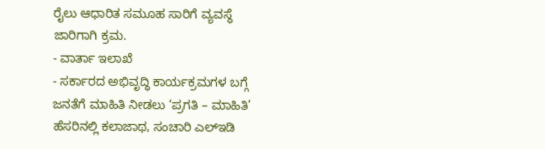ರೈಲು ಆಧಾರಿತ ಸಮೂಹ ಸಾರಿಗೆ ವ್ಯವಸ್ಥೆ ಜಾರಿಗಾಗಿ ಕ್ರಮ.
- ವಾರ್ತಾ ಇಲಾಖೆ
- ಸರ್ಕಾರದ ಅಭಿವೃದ್ಧಿ ಕಾರ್ಯಕ್ರಮಗಳ ಬಗ್ಗೆ ಜನತೆಗೆ ಮಾಹಿತಿ ನೀಡಲು ‘ಪ್ರಗತಿ – ಮಾಹಿತಿ’ ಹೆಸರಿನಲ್ಲಿ ಕಲಾಜಾಥ, ಸಂಚಾರಿ ಎಲ್ಇಡಿ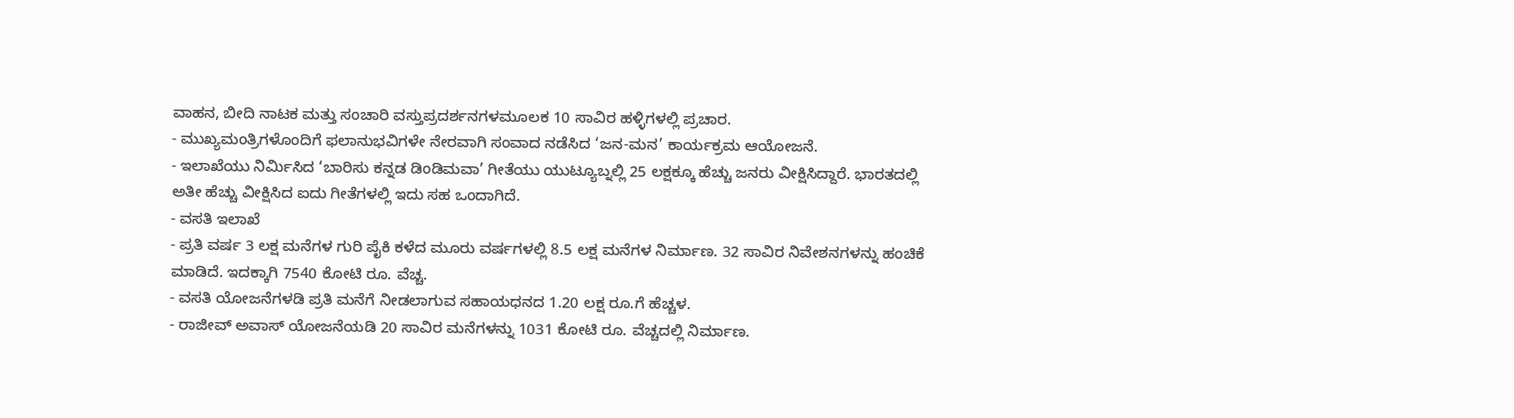ವಾಹನ, ಬೀದಿ ನಾಟಕ ಮತ್ತು ಸಂಚಾರಿ ವಸ್ತುಪ್ರದರ್ಶನಗಳಮೂಲಕ 10 ಸಾವಿರ ಹಳ್ಳಿಗಳಲ್ಲಿ ಪ್ರಚಾರ.
- ಮುಖ್ಯಮಂತ್ರಿಗಳೊಂದಿಗೆ ಫಲಾನುಭವಿಗಳೇ ನೇರವಾಗಿ ಸಂವಾದ ನಡೆಸಿದ ‘ಜನ-ಮನ’ ಕಾರ್ಯಕ್ರಮ ಆಯೋಜನೆ.
- ಇಲಾಖೆಯು ನಿರ್ಮಿಸಿದ ‘ಬಾರಿಸು ಕನ್ನಡ ಡಿಂಡಿಮವಾ’ ಗೀತೆಯು ಯುಟ್ಯೂಬ್ನಲ್ಲಿ 25 ಲಕ್ಷಕ್ಕೂ ಹೆಚ್ಚು ಜನರು ವೀಕ್ಷಿಸಿದ್ದಾರೆ. ಭಾರತದಲ್ಲಿ ಅತೀ ಹೆಚ್ಚು ವೀಕ್ಷಿಸಿದ ಐದು ಗೀತೆಗಳಲ್ಲಿ ಇದು ಸಹ ಒಂದಾಗಿದೆ.
- ವಸತಿ ಇಲಾಖೆ
- ಪ್ರತಿ ವರ್ಷ 3 ಲಕ್ಷ ಮನೆಗಳ ಗುರಿ ಪೈಕಿ ಕಳೆದ ಮೂರು ವರ್ಷಗಳಲ್ಲಿ 8.5 ಲಕ್ಷ ಮನೆಗಳ ನಿರ್ಮಾಣ. 32 ಸಾವಿರ ನಿವೇಶನಗಳನ್ನು ಹಂಚಿಕೆ ಮಾಡಿದೆ. ಇದಕ್ಕಾಗಿ 7540 ಕೋಟಿ ರೂ. ವೆಚ್ಚ.
- ವಸತಿ ಯೋಜನೆಗಳಡಿ ಪ್ರತಿ ಮನೆಗೆ ನೀಡಲಾಗುವ ಸಹಾಯಧನದ 1.20 ಲಕ್ಷ ರೂ.ಗೆ ಹೆಚ್ಚಳ.
- ರಾಜೀವ್ ಅವಾಸ್ ಯೋಜನೆಯಡಿ 20 ಸಾವಿರ ಮನೆಗಳನ್ನು 1031 ಕೋಟಿ ರೂ. ವೆಚ್ಚದಲ್ಲಿ ನಿರ್ಮಾಣ.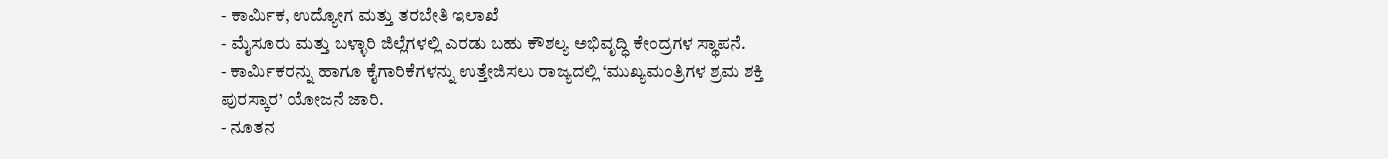- ಕಾರ್ಮಿಕ, ಉದ್ಯೋಗ ಮತ್ತು ತರಬೇತಿ ಇಲಾಖೆ
- ಮೈಸೂರು ಮತ್ತು ಬಳ್ಳಾರಿ ಜಿಲ್ಲೆಗಳಲ್ಲಿ ಎರಡು ಬಹು ಕೌಶಲ್ಯ ಅಭಿವೃದ್ಧಿ ಕೇಂದ್ರಗಳ ಸ್ಥಾಪನೆ.
- ಕಾರ್ಮಿಕರನ್ನು ಹಾಗೂ ಕೈಗಾರಿಕೆಗಳನ್ನು ಉತ್ತೇಜಿಸಲು ರಾಜ್ಯದಲ್ಲಿ ‘ಮುಖ್ಯಮಂತ್ರಿಗಳ ಶ್ರಮ ಶಕ್ತಿ ಪುರಸ್ಕಾರ’ ಯೋಜನೆ ಜಾರಿ.
- ನೂತನ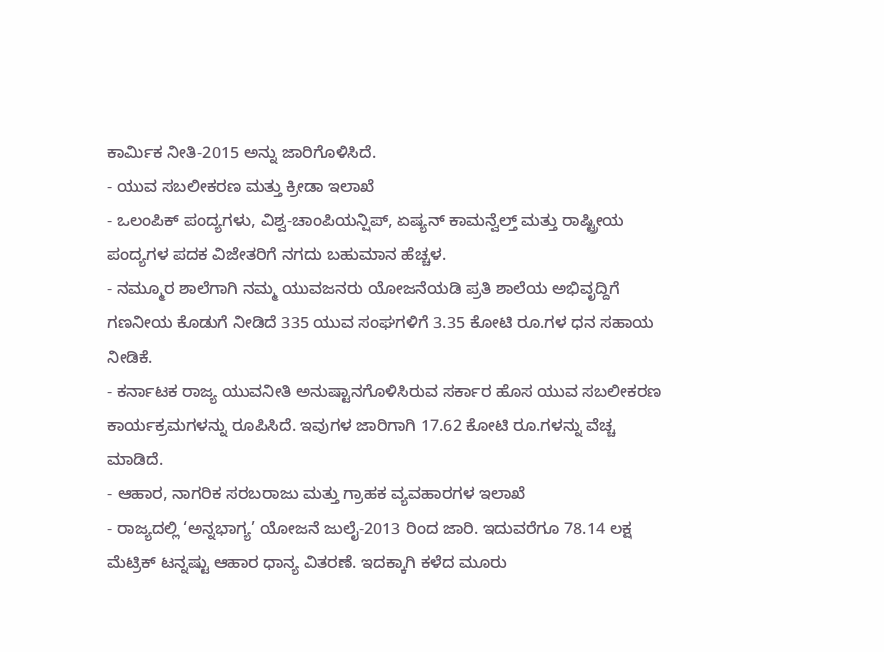ಕಾರ್ಮಿಕ ನೀತಿ-2015 ಅನ್ನು ಜಾರಿಗೊಳಿಸಿದೆ.
- ಯುವ ಸಬಲೀಕರಣ ಮತ್ತು ಕ್ರೀಡಾ ಇಲಾಖೆ
- ಒಲಂಪಿಕ್ ಪಂದ್ಯಗಳು, ವಿಶ್ವ-ಚಾಂಪಿಯನ್ಷಿಪ್, ಏಷ್ಯನ್ ಕಾಮನ್ವೆಲ್ತ್ ಮತ್ತು ರಾಷ್ಟ್ರೀಯ ಪಂದ್ಯಗಳ ಪದಕ ವಿಜೇತರಿಗೆ ನಗದು ಬಹುಮಾನ ಹೆಚ್ಚಳ.
- ನಮ್ಮೂರ ಶಾಲೆಗಾಗಿ ನಮ್ಮ ಯುವಜನರು ಯೋಜನೆಯಡಿ ಪ್ರತಿ ಶಾಲೆಯ ಅಭಿವೃದ್ದಿಗೆ ಗಣನೀಯ ಕೊಡುಗೆ ನೀಡಿದೆ 335 ಯುವ ಸಂಘಗಳಿಗೆ 3.35 ಕೋಟಿ ರೂ.ಗಳ ಧನ ಸಹಾಯ ನೀಡಿಕೆ.
- ಕರ್ನಾಟಕ ರಾಜ್ಯ ಯುವನೀತಿ ಅನುಷ್ಟಾನಗೊಳಿಸಿರುವ ಸರ್ಕಾರ ಹೊಸ ಯುವ ಸಬಲೀಕರಣ ಕಾರ್ಯಕ್ರಮಗಳನ್ನು ರೂಪಿಸಿದೆ. ಇವುಗಳ ಜಾರಿಗಾಗಿ 17.62 ಕೋಟಿ ರೂ.ಗಳನ್ನು ವೆಚ್ಚ ಮಾಡಿದೆ.
- ಆಹಾರ, ನಾಗರಿಕ ಸರಬರಾಜು ಮತ್ತು ಗ್ರಾಹಕ ವ್ಯವಹಾರಗಳ ಇಲಾಖೆ
- ರಾಜ್ಯದಲ್ಲಿ ‘ಅನ್ನಭಾಗ್ಯ’ ಯೋಜನೆ ಜುಲೈ-2013 ರಿಂದ ಜಾರಿ. ಇದುವರೆಗೂ 78.14 ಲಕ್ಷ ಮೆಟ್ರಿಕ್ ಟನ್ನಷ್ಟು ಆಹಾರ ಧಾನ್ಯ ವಿತರಣೆ. ಇದಕ್ಕಾಗಿ ಕಳೆದ ಮೂರು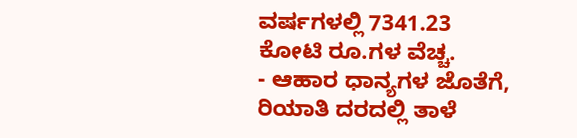ವರ್ಷಗಳಲ್ಲಿ 7341.23 ಕೋಟಿ ರೂ.ಗಳ ವೆಚ್ಚ.
- ಆಹಾರ ಧಾನ್ಯಗಳ ಜೊತೆಗೆ, ರಿಯಾತಿ ದರದಲ್ಲಿ ತಾಳೆ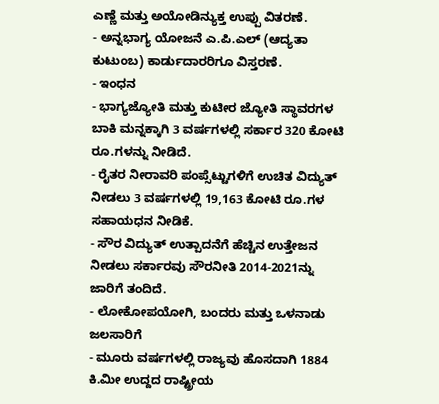ಎಣ್ಣೆ ಮತ್ತು ಅಯೋಡಿನ್ಯುಕ್ತ ಉಪ್ಪು ವಿತರಣೆ.
- ಅನ್ನಭಾಗ್ಯ ಯೋಜನೆ ಎ.ಪಿ.ಎಲ್ (ಆದ್ಯತಾ ಕುಟುಂಬ) ಕಾರ್ಡುದಾರರಿಗೂ ವಿಸ್ತರಣೆ.
- ಇಂಧನ
- ಭಾಗ್ಯಜ್ಯೋತಿ ಮತ್ತು ಕುಟೀರ ಜ್ಯೋತಿ ಸ್ಥಾವರಗಳ ಬಾಕಿ ಮನ್ನಕ್ಕಾಗಿ 3 ವರ್ಷಗಳಲ್ಲಿ ಸರ್ಕಾರ 320 ಕೋಟಿ ರೂ.ಗಳನ್ನು ನೀಡಿದೆ.
- ರೈತರ ನೀರಾವರಿ ಪಂಪ್ಸೆಟ್ಟುಗಳಿಗೆ ಉಚಿತ ವಿದ್ಯುತ್ ನೀಡಲು 3 ವರ್ಷಗಳಲ್ಲಿ 19,163 ಕೋಟಿ ರೂ.ಗಳ ಸಹಾಯಧನ ನೀಡಿಕೆ.
- ಸೌರ ವಿದ್ಯುತ್ ಉತ್ಪಾದನೆಗೆ ಹೆಚ್ಚಿನ ಉತ್ತೇಜನ ನೀಡಲು ಸರ್ಕಾರವು ಸೌರನೀತಿ 2014-2021ನ್ನು ಜಾರಿಗೆ ತಂದಿದೆ.
- ಲೋಕೋಪಯೋಗಿ, ಬಂದರು ಮತ್ತು ಒಳನಾಡು ಜಲಸಾರಿಗೆ
- ಮೂರು ವರ್ಷಗಳಲ್ಲಿ ರಾಜ್ಯವು ಹೊಸದಾಗಿ 1884 ಕಿ.ಮೀ ಉದ್ದದ ರಾಷ್ಟ್ರೀಯ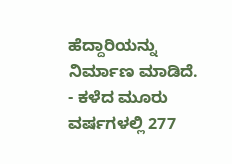ಹೆದ್ದಾರಿಯನ್ನು ನಿರ್ಮಾಣ ಮಾಡಿದೆ.
- ಕಳೆದ ಮೂರು ವರ್ಷಗಳಲ್ಲಿ 277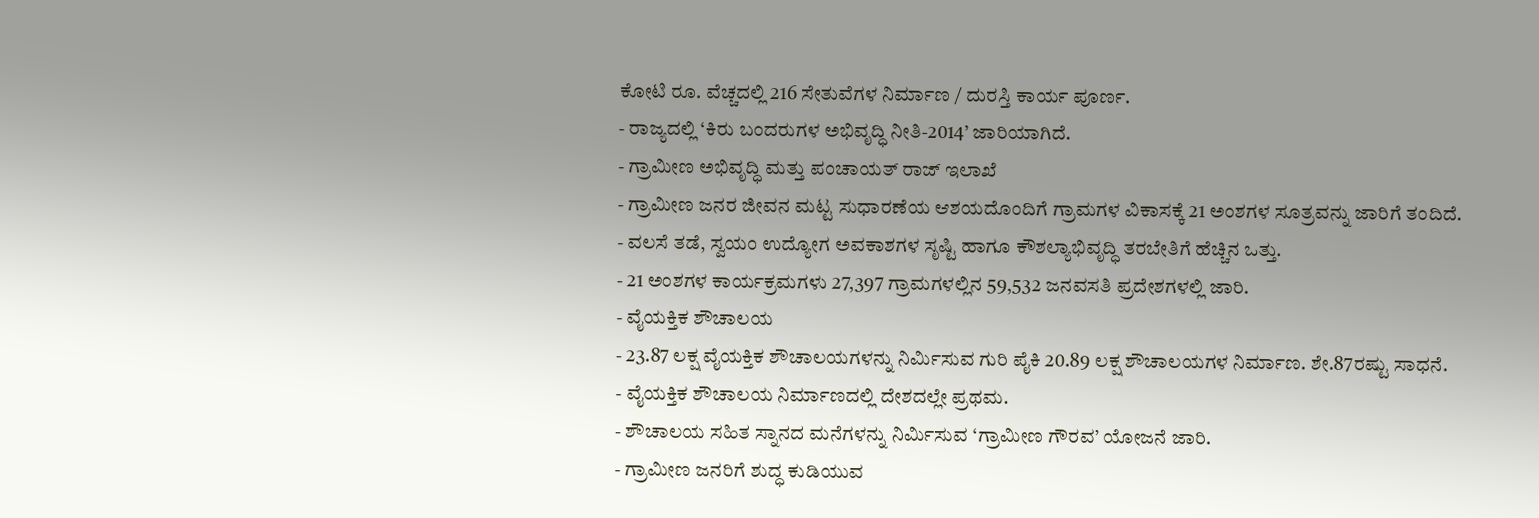ಕೋಟಿ ರೂ. ವೆಚ್ಚದಲ್ಲಿ 216 ಸೇತುವೆಗಳ ನಿರ್ಮಾಣ / ದುರಸ್ತಿ ಕಾರ್ಯ ಪೂರ್ಣ.
- ರಾಜ್ಯದಲ್ಲಿ ‘ಕಿರು ಬಂದರುಗಳ ಅಭಿವೃದ್ಧಿ ನೀತಿ-2014’ ಜಾರಿಯಾಗಿದೆ.
- ಗ್ರಾಮೀಣ ಅಭಿವೃದ್ಧಿ ಮತ್ತು ಪಂಚಾಯತ್ ರಾಜ್ ಇಲಾಖೆ
- ಗ್ರಾಮೀಣ ಜನರ ಜೀವನ ಮಟ್ಟ ಸುಧಾರಣೆಯ ಆಶಯದೊಂದಿಗೆ ಗ್ರಾಮಗಳ ವಿಕಾಸಕ್ಕೆ 21 ಅಂಶಗಳ ಸೂತ್ರವನ್ನು ಜಾರಿಗೆ ತಂದಿದೆ.
- ವಲಸೆ ತಡೆ, ಸ್ವಯಂ ಉದ್ಯೋಗ ಅವಕಾಶಗಳ ಸೃಷ್ಟಿ ಹಾಗೂ ಕೌಶಲ್ಯಾಭಿವೃದ್ಧಿ ತರಬೇತಿಗೆ ಹೆಚ್ಚಿನ ಒತ್ತು.
- 21 ಅಂಶಗಳ ಕಾರ್ಯಕ್ರಮಗಳು 27,397 ಗ್ರಾಮಗಳಲ್ಲಿನ 59,532 ಜನವಸತಿ ಪ್ರದೇಶಗಳಲ್ಲಿ ಜಾರಿ.
- ವೈಯಕ್ತಿಕ ಶೌಚಾಲಯ
- 23.87 ಲಕ್ಷ ವೈಯಕ್ತಿಕ ಶೌಚಾಲಯಗಳನ್ನು ನಿರ್ಮಿಸುವ ಗುರಿ ಪೈಕಿ 20.89 ಲಕ್ಷ ಶೌಚಾಲಯಗಳ ನಿರ್ಮಾಣ. ಶೇ.87ರಷ್ಟು ಸಾಧನೆ.
- ವೈಯಕ್ತಿಕ ಶೌಚಾಲಯ ನಿರ್ಮಾಣದಲ್ಲಿ ದೇಶದಲ್ಲೇ ಪ್ರಥಮ.
- ಶೌಚಾಲಯ ಸಹಿತ ಸ್ನಾನದ ಮನೆಗಳನ್ನು ನಿರ್ಮಿಸುವ ‘ಗ್ರಾಮೀಣ ಗೌರವ’ ಯೋಜನೆ ಜಾರಿ.
- ಗ್ರಾಮೀಣ ಜನರಿಗೆ ಶುದ್ಧ ಕುಡಿಯುವ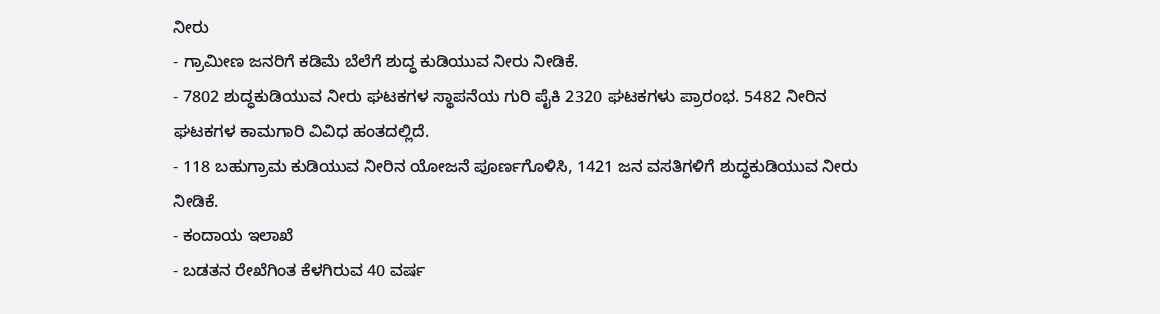ನೀರು
- ಗ್ರಾಮೀಣ ಜನರಿಗೆ ಕಡಿಮೆ ಬೆಲೆಗೆ ಶುದ್ಧ ಕುಡಿಯುವ ನೀರು ನೀಡಿಕೆ.
- 7802 ಶುದ್ಧಕುಡಿಯುವ ನೀರು ಘಟಕಗಳ ಸ್ಥಾಪನೆಯ ಗುರಿ ಪೈಕಿ 2320 ಘಟಕಗಳು ಪ್ರಾರಂಭ. 5482 ನೀರಿನ ಘಟಕಗಳ ಕಾಮಗಾರಿ ವಿವಿಧ ಹಂತದಲ್ಲಿದೆ.
- 118 ಬಹುಗ್ರಾಮ ಕುಡಿಯುವ ನೀರಿನ ಯೋಜನೆ ಪೂರ್ಣಗೊಳಿಸಿ, 1421 ಜನ ವಸತಿಗಳಿಗೆ ಶುದ್ಧಕುಡಿಯುವ ನೀರು ನೀಡಿಕೆ.
- ಕಂದಾಯ ಇಲಾಖೆ
- ಬಡತನ ರೇಖೆಗಿಂತ ಕೆಳಗಿರುವ 40 ವರ್ಷ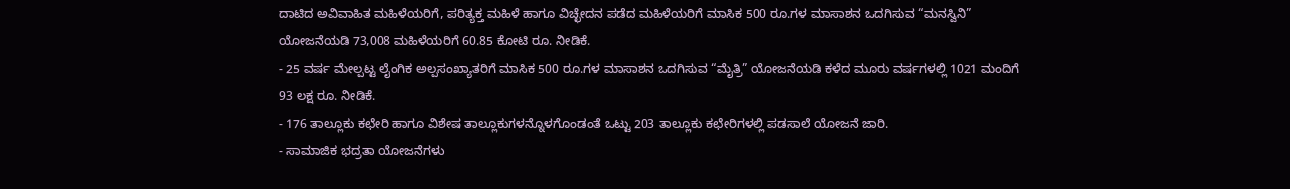ದಾಟಿದ ಅವಿವಾಹಿತ ಮಹಿಳೆಯರಿಗೆ, ಪರಿತ್ಯಕ್ತ ಮಹಿಳೆ ಹಾಗೂ ವಿಚ್ಛೇದನ ಪಡೆದ ಮಹಿಳೆಯರಿಗೆ ಮಾಸಿಕ 500 ರೂ.ಗಳ ಮಾಸಾಶನ ಒದಗಿಸುವ “ಮನಸ್ವಿನಿ” ಯೋಜನೆಯಡಿ 73,008 ಮಹಿಳೆಯರಿಗೆ 60.85 ಕೋಟಿ ರೂ. ನೀಡಿಕೆ.
- 25 ವರ್ಷ ಮೇಲ್ಪಟ್ಟ ಲೈಂಗಿಕ ಅಲ್ಪಸಂಖ್ಯಾತರಿಗೆ ಮಾಸಿಕ 500 ರೂ.ಗಳ ಮಾಸಾಶನ ಒದಗಿಸುವ “ಮೈತ್ರಿ” ಯೋಜನೆಯಡಿ ಕಳೆದ ಮೂರು ವರ್ಷಗಳಲ್ಲಿ 1021 ಮಂದಿಗೆ 93 ಲಕ್ಷ ರೂ. ನೀಡಿಕೆ.
- 176 ತಾಲ್ಲೂಕು ಕಛೇರಿ ಹಾಗೂ ವಿಶೇಷ ತಾಲ್ಲೂಕುಗಳನ್ನೊಳಗೊಂಡಂತೆ ಒಟ್ಟು 203 ತಾಲ್ಲೂಕು ಕಛೇರಿಗಳಲ್ಲಿ ಪಡಸಾಲೆ ಯೋಜನೆ ಜಾರಿ.
- ಸಾಮಾಜಿಕ ಭದ್ರತಾ ಯೋಜನೆಗಳು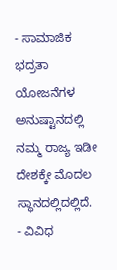- ಸಾಮಾಜಿಕ ಭದ್ರತಾ ಯೋಜನೆಗಳ ಅನುಷ್ಟಾನದಲ್ಲಿ ನಮ್ಮ ರಾಜ್ಯ ಇಡೀ ದೇಶಕ್ಕೇ ಮೊದಲ ಸ್ಥಾನದಲ್ಲಿದಲ್ಲಿದೆ.
- ವಿವಿಧ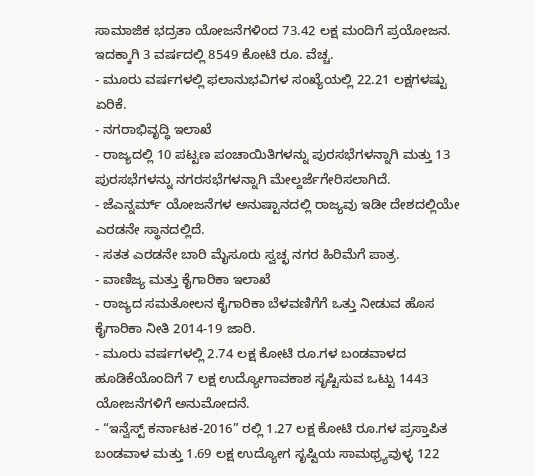ಸಾಮಾಜಿಕ ಭದ್ರತಾ ಯೋಜನೆಗಳಿಂದ 73.42 ಲಕ್ಷ ಮಂದಿಗೆ ಪ್ರಯೋಜನ. ಇದಕ್ಕಾಗಿ 3 ವರ್ಷದಲ್ಲಿ 8549 ಕೋಟಿ ರೂ. ವೆಚ್ಚ.
- ಮೂರು ವರ್ಷಗಳಲ್ಲಿ ಫಲಾನುಭವಿಗಳ ಸಂಖ್ಯೆಯಲ್ಲಿ 22.21 ಲಕ್ಷಗಳಷ್ಟು ಏರಿಕೆ.
- ನಗರಾಭಿವೃದ್ಧಿ ಇಲಾಖೆ
- ರಾಜ್ಯದಲ್ಲಿ 10 ಪಟ್ಟಣ ಪಂಚಾಯಿತಿಗಳನ್ನು ಪುರಸಭೆಗಳನ್ನಾಗಿ ಮತ್ತು 13 ಪುರಸಭೆಗಳನ್ನು ನಗರಸಭೆಗಳನ್ನಾಗಿ ಮೇಲ್ದರ್ಜೆಗೇರಿಸಲಾಗಿದೆ.
- ಜೆಎನ್ನರ್ಮ್ ಯೋಜನೆಗಳ ಅನುಷ್ಟಾನದಲ್ಲಿ ರಾಜ್ಯವು ಇಡೀ ದೇಶದಲ್ಲಿಯೇ ಎರಡನೇ ಸ್ಥಾನದಲ್ಲಿದೆ.
- ಸತತ ಎರಡನೇ ಬಾರಿ ಮೈಸೂರು ಸ್ವಚ್ಛ ನಗರ ಹಿರಿಮೆಗೆ ಪಾತ್ರ.
- ವಾಣಿಜ್ಯ ಮತ್ತು ಕೈಗಾರಿಕಾ ಇಲಾಖೆ
- ರಾಜ್ಯದ ಸಮತೋಲನ ಕೈಗಾರಿಕಾ ಬೆಳವಣಿಗೆಗೆ ಒತ್ತು ನೀಡುವ ಹೊಸ ಕೈಗಾರಿಕಾ ನೀತಿ 2014-19 ಜಾರಿ.
- ಮೂರು ವರ್ಷಗಳಲ್ಲಿ 2.74 ಲಕ್ಷ ಕೋಟಿ ರೂ.ಗಳ ಬಂಡವಾಳದ ಹೂಡಿಕೆಯೊಂದಿಗೆ 7 ಲಕ್ಷ ಉದ್ಯೋಗಾವಕಾಶ ಸೃಷ್ಟಿಸುವ ಒಟ್ಟು 1443 ಯೋಜನೆಗಳಿಗೆ ಅನುಮೋದನೆ.
- “ಇನ್ವೆಸ್ಟ್ ಕರ್ನಾಟಕ-2016” ರಲ್ಲಿ 1.27 ಲಕ್ಷ ಕೋಟಿ ರೂ.ಗಳ ಪ್ರಸ್ತಾಪಿತ ಬಂಡವಾಳ ಮತ್ತು 1.69 ಲಕ್ಷ ಉದ್ಯೋಗ ಸೃಷ್ಟಿಯ ಸಾಮಥ್ರ್ಯವುಳ್ಳ 122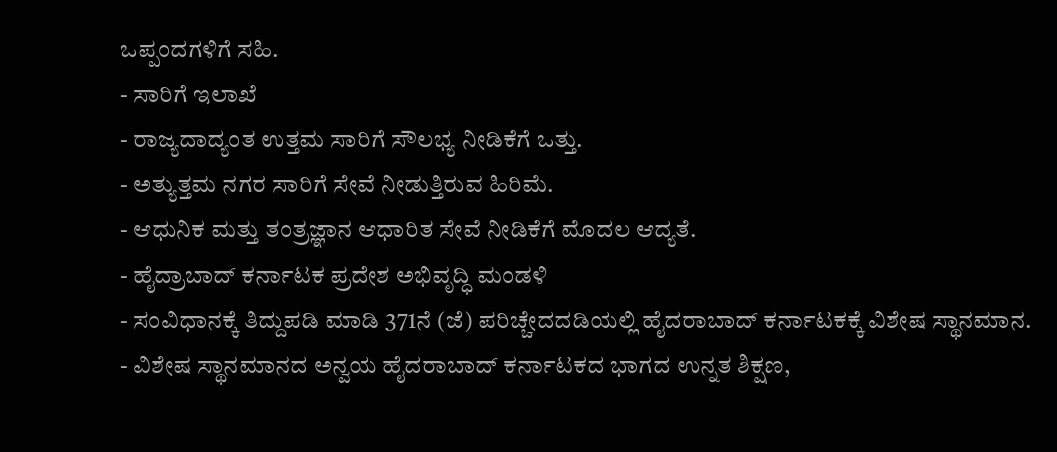ಒಪ್ಪಂದಗಳಿಗೆ ಸಹಿ.
- ಸಾರಿಗೆ ಇಲಾಖೆ
- ರಾಜ್ಯದಾದ್ಯಂತ ಉತ್ತಮ ಸಾರಿಗೆ ಸೌಲಭ್ಯ ನೀಡಿಕೆಗೆ ಒತ್ತು.
- ಅತ್ಯುತ್ತಮ ನಗರ ಸಾರಿಗೆ ಸೇವೆ ನೀಡುತ್ತಿರುವ ಹಿರಿಮೆ.
- ಆಧುನಿಕ ಮತ್ತು ತಂತ್ರಜ್ಞಾನ ಆಧಾರಿತ ಸೇವೆ ನೀಡಿಕೆಗೆ ಮೊದಲ ಆದ್ಯತೆ.
- ಹೈದ್ರಾಬಾದ್ ಕರ್ನಾಟಕ ಪ್ರದೇಶ ಅಭಿವೃದ್ಧಿ ಮಂಡಳಿ
- ಸಂವಿಧಾನಕ್ಕೆ ತಿದ್ದುಪಡಿ ಮಾಡಿ 371ನೆ (ಜೆ) ಪರಿಚ್ಚೇದದಡಿಯಲ್ಲಿ ಹೈದರಾಬಾದ್ ಕರ್ನಾಟಕಕ್ಕೆ ವಿಶೇಷ ಸ್ಥಾನಮಾನ.
- ವಿಶೇಷ ಸ್ಥಾನಮಾನದ ಅನ್ವಯ ಹೈದರಾಬಾದ್ ಕರ್ನಾಟಕದ ಭಾಗದ ಉನ್ನತ ಶಿಕ್ಷಣ,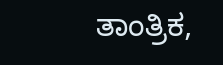ತಾಂತ್ರಿಕ,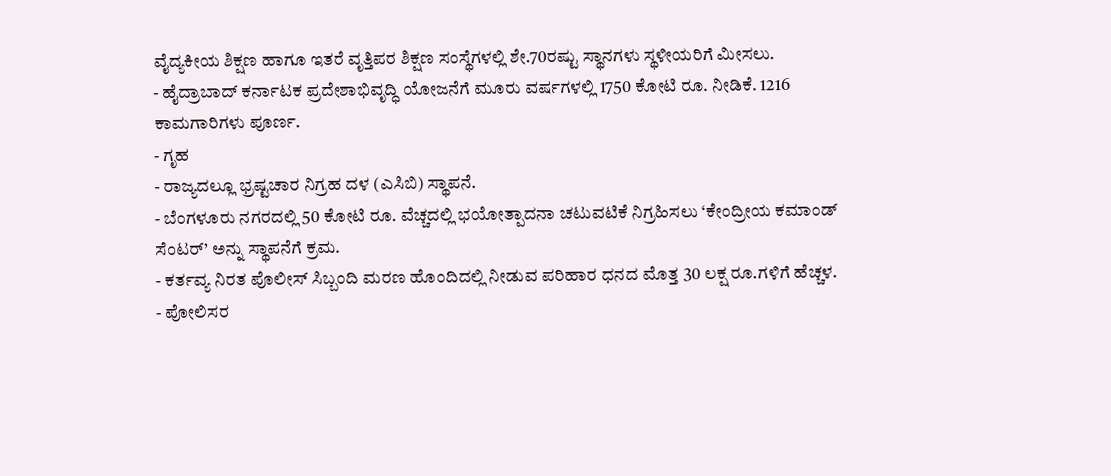ವೈದ್ಯಕೀಯ ಶಿಕ್ಷಣ ಹಾಗೂ ಇತರೆ ವೃತ್ತಿಪರ ಶಿಕ್ಷಣ ಸಂಸ್ಥೆಗಳಲ್ಲಿ ಶೇ.70ರಷ್ಟು ಸ್ಥಾನಗಳು ಸ್ಥಳೀಯರಿಗೆ ಮೀಸಲು.
- ಹೈದ್ರಾಬಾದ್ ಕರ್ನಾಟಕ ಪ್ರದೇಶಾಭಿವೃದ್ಧಿ ಯೋಜನೆಗೆ ಮೂರು ವರ್ಷಗಳಲ್ಲಿ 1750 ಕೋಟಿ ರೂ. ನೀಡಿಕೆ. 1216 ಕಾಮಗಾರಿಗಳು ಪೂರ್ಣ.
- ಗೃಹ
- ರಾಜ್ಯದಲ್ಲೂ ಭ್ರಷ್ಟಚಾರ ನಿಗ್ರಹ ದಳ (ಎಸಿಬಿ) ಸ್ಥಾಪನೆ.
- ಬೆಂಗಳೂರು ನಗರದಲ್ಲಿ 50 ಕೋಟಿ ರೂ. ವೆಚ್ಚದಲ್ಲಿ ಭಯೋತ್ಪಾದನಾ ಚಟುವಟಿಕೆ ನಿಗ್ರಹಿಸಲು ‘ಕೇಂದ್ರೀಯ ಕಮಾಂಡ್ ಸೆಂಟರ್’ ಅನ್ನು ಸ್ಥಾಪನೆಗೆ ಕ್ರಮ.
- ಕರ್ತವ್ಯ ನಿರತ ಪೊಲೀಸ್ ಸಿಬ್ಬಂದಿ ಮರಣ ಹೊಂದಿದಲ್ಲಿ ನೀಡುವ ಪರಿಹಾರ ಧನದ ಮೊತ್ತ 30 ಲಕ್ಷ ರೂ.ಗಳಿಗೆ ಹೆಚ್ಚಳ.
- ಪೋಲಿಸರ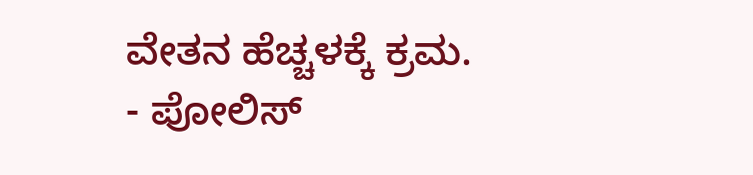ವೇತನ ಹೆಚ್ಚಳಕ್ಕೆ ಕ್ರಮ.
- ಪೋಲಿಸ್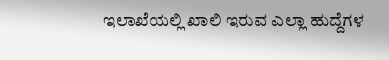ಇಲಾಖೆಯಲ್ಲಿ ಖಾಲಿ ಇರುವ ಎಲ್ಲಾ ಹುದ್ದೆಗಳ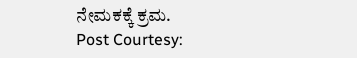ನೇಮಕಕ್ಕೆ ಕ್ರಮ.
Post Courtesy: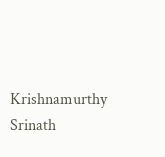Krishnamurthy Srinath